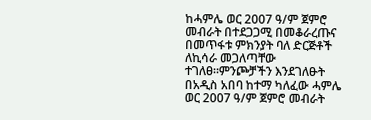ከሓምሌ ወር 2007 ዓ/ም ጀምሮ መብራት በተደጋጋሚ በመቆራረጡና በመጥፋቱ ምክንያት ባለ ድርጅቶች ለኪሳራ መጋለጣቸው ተገለፀ።ምንጮቻችን እንደገለፁት በአዲስ አበባ ከተማ ካለፈው ሓምሌ ወር 2007 ዓ/ም ጀምሮ መብራት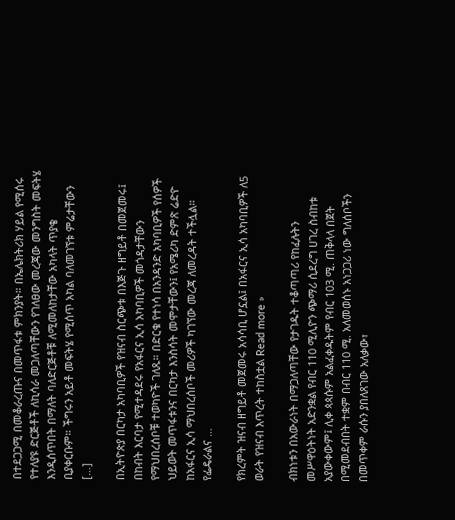በተደጋጋሚ በመቆራረጡና በመጥፋቱ ምክንያት። በኤሌክትሪክ ሃይል የሚሰሩ የተለያዩ ድርጅቶች ለኪሳራ መጋለጣቸውን የገለፀው መረጃው መንግስት መፍትሄ እንዲሰጥበት በማለት ባለድርጅቶቹ ለሚመለከታቸው አካላት ጥያቄ ቢያቀርቡም። ችግሩን አይቶ መፍትሄ የሚሰጥ አካል ባለመገኘቱ ምሬታቸውን […]

በኢትዮጵያ በርካታ አካባቢዎች የዝናብ ስርጭቱ በእጅጉ ዘግይቶ በመጀመሩ፤ በከብት እርባታ የሚተዳደሩ የአፋርና ኢሳ አካባቢዎች መጎዳታቸውን የማህበረሰቦቹ ተወካዮች ገለጹ። በድርቁ የተነሳ በአንዳንድ አካባቢዎች የሰዎች ህይወት መጥፋቱንና በርካታ እንስሳት መሞታቸውን፤ የአሜሪካ ድምጽ ሬድዮ ከአፋርና ኢሳ ማህበረሰቦች መሪዎች ካገኘው መረጃ ለመረዳት ተችሏል። የፌዴራልና …

የክረምት ዝናብ ዘግይቶ መጀመሩ አሳሳቢ ሆኗል፤ በአፋርና ኢሳ አካባቢዎች ለ5 ወራት የዝናብ እጥረት ተከስቷል Read more »

ብክነቱን በአውራነት በማጋለጣቸው የታገዱት ተቆጣጣሪ የከፈሉትን መሥዋዕትነት አድንቋል የብር 110 ሚሊዮን ጭማሪ ሲደረግ ሀገረ ስብከቱ አያውቀውም፤ ሊቀ ጳጳሱም አልፈቀዱትም የብር 103 ሚ. ጠቅላላ በጀት በሚመደብበት ተቋም በብር 110 ሚ. አለመወሰኑ አነጋጋሪ ነው ግለሰቦችን በመጥቀም ራሱን ያበለጸገው አለቃው፣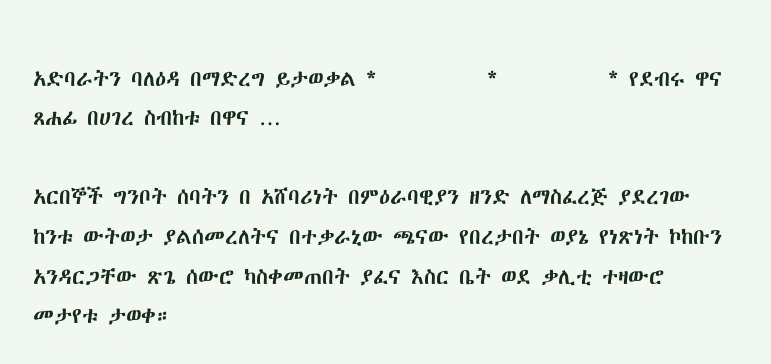አድባራትን ባለዕዳ በማድረግ ይታወቃል *           *           * የደብሩ ዋና ጸሐፊ በሀገረ ስብከቱ በዋና …

አርበኞች ግንቦት ሰባትን በ አሸባሪነት በምዕራባዊያን ዘንድ ለማስፈረጅ ያደረገው ከንቱ ውትወታ ያልሰመረለትና በተቃራኒው ጫናው የበረታበት ወያኔ የነጽነት ኮከቡን አንዳርጋቸው ጽጌ ሰውሮ ካስቀመጠበት ያፈና እስር ቤት ወደ ቃሊቲ ተዛውሮ መታየቱ ታወቀ።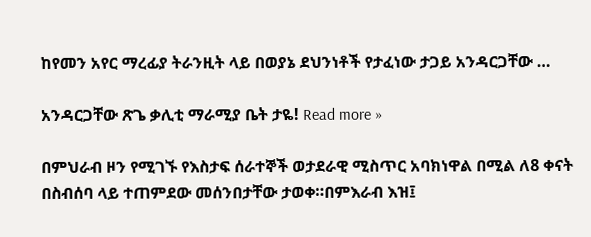ከየመን አየር ማረፊያ ትራንዚት ላይ በወያኔ ደህንነቶች የታፈነው ታጋይ አንዳርጋቸው …

አንዳርጋቸው ጽጌ ቃሊቲ ማራሚያ ቤት ታዬ! Read more »

በምህራብ ዞን የሚገኙ የእስታፍ ሰራተኞች ወታደራዊ ሚስጥር አባክነዋል በሚል ለ8 ቀናት በስብሰባ ላይ ተጠምደው መሰንበታቸው ታወቀ።በምእራብ እዝ፤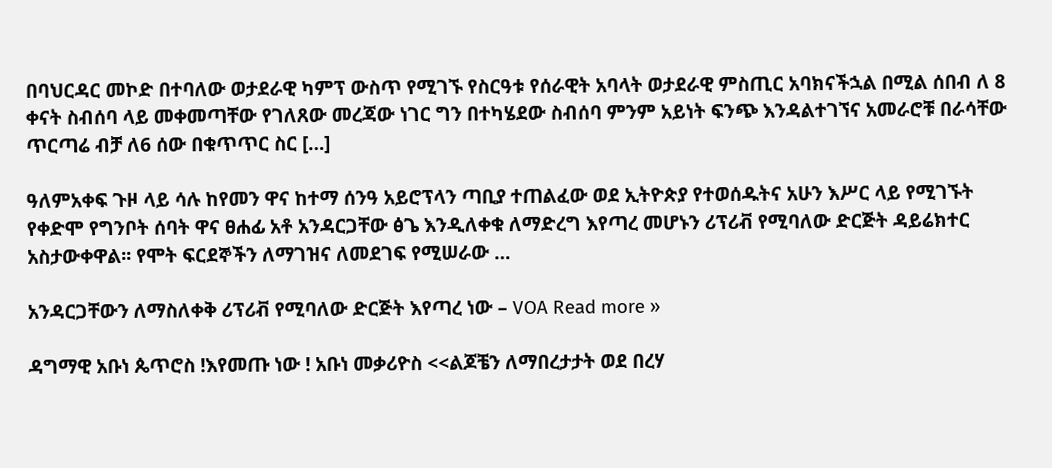በባህርዳር መኮድ በተባለው ወታደራዊ ካምፕ ውስጥ የሚገኙ የስርዓቱ የሰራዊት አባላት ወታደራዊ ምስጢር አባክናችኋል በሚል ሰበብ ለ 8 ቀናት ስብሰባ ላይ መቀመጣቸው የገለጸው መረጃው ነገር ግን በተካሄደው ስብሰባ ምንም አይነት ፍንጭ እንዳልተገኘና አመራሮቹ በራሳቸው ጥርጣሬ ብቻ ለ6 ሰው በቁጥጥር ስር […]

ዓለምአቀፍ ጉዞ ላይ ሳሉ ከየመን ዋና ከተማ ሰንዓ አይሮፕላን ጣቢያ ተጠልፈው ወደ ኢትዮጵያ የተወሰዱትና አሁን እሥር ላይ የሚገኙት የቀድሞ የግንቦት ሰባት ዋና ፀሐፊ አቶ አንዳርጋቸው ፅጌ እንዲለቀቁ ለማድረግ እየጣረ መሆኑን ሪፕሪቭ የሚባለው ድርጅት ዳይሬክተር አስታውቀዋል፡፡ የሞት ፍርደኞችን ለማገዝና ለመደገፍ የሚሠራው …

አንዳርጋቸውን ለማስለቀቅ ሪፕሪቭ የሚባለው ድርጅት እየጣረ ነው – VOA Read more »

ዳግማዊ አቡነ ጴጥሮስ !እየመጡ ነው ! አቡነ መቃሪዮስ <<ልጆቼን ለማበረታታት ወደ በረሃ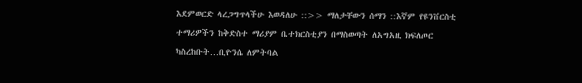እደምወርድ ላረጋግጥላችሁ እወዳለሁ ::>> ማለታቸውን ሰማን ::እኛም የዩንቨርስቲ ተማሪዎችን ከቅድስተ ማሪያም ቤተክርስቲያን በማስወጣት ለአግአዚ ክፍለጦር ካስረከቡት…ቢዮንሴ ለምትባል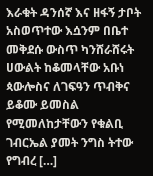እራቁት ዳንሰኛ እና ዘፋኝ ታቦት አስወጥተው እሷንም በቤተ መቅደሱ ውስጥ ካንሸራሸሩት ሀውልት ከቆመላቸው አቡነ ጳውሎስና ለገፍዓን ጥብቅና ይቆሙ ይመስል የሚመለከታቸውን የቁልቢ ገብርኤል ያመት ንግስ ትተው የግብረ […]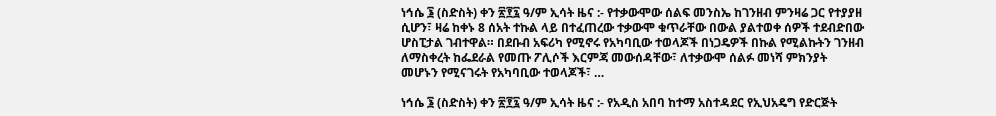ነኅሴ ፮ (ስድስት) ቀን ፳፻፯ ዓ/ም ኢሳት ዜና :- የተቃውሞው ሰልፍ መንስኤ ከገንዘብ ምንዛሬ ጋር የተያያዘ ሲሆን፣ ዛሬ ከቀኑ 8 ሰአት ተኩል ላይ በተፈጠረው ተቃውሞ ቁጥራቸው በውል ያልተወቀ ሰዎች ተደብድበው ሆስፒታል ገብተዋል። በደቡብ አፍሪካ የሚኖሩ የአካባቢው ተወላጆች በነጋዴዎች በኩል የሚልኩትን ገንዘብ ለማስቀረት ከፌደራል የመጡ ፖሊሶች እርምጃ መውሰዳቸው፣ ለተቃውሞ ሰልፉ መነሻ ምክንያት መሆኑን የሚናገሩት የአካባቢው ተወላጆች፣ …

ነኅሴ ፮ (ስድስት) ቀን ፳፻፯ ዓ/ም ኢሳት ዜና :- የአዲስ አበባ ከተማ አስተዳደር የኢህአዴግ የድርጅት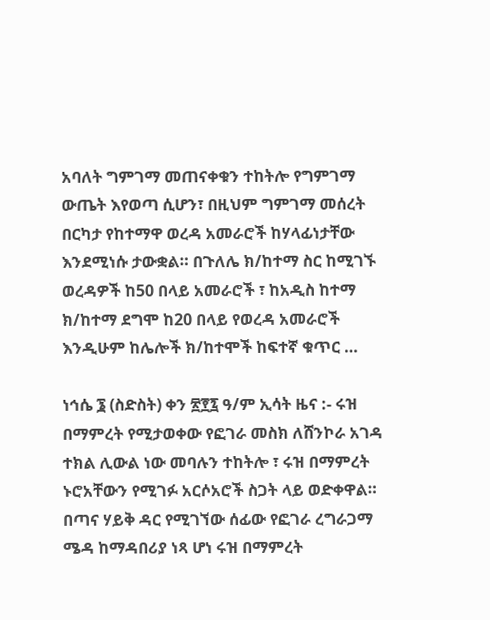አባለት ግምገማ መጠናቀቁን ተከትሎ የግምገማ ውጤት እየወጣ ሲሆን፣ በዚህም ግምገማ መሰረት በርካታ የከተማዋ ወረዳ አመራሮች ከሃላፊነታቸው እንደሚነሱ ታውቋል። በጉለሌ ክ/ከተማ ስር ከሚገኙ ወረዳዎች ከ50 በላይ አመራሮች ፣ ከአዲስ ከተማ ክ/ከተማ ደግሞ ከ20 በላይ የወረዳ አመራሮች እንዲሁም ከሌሎች ክ/ከተሞች ከፍተኛ ቁጥር …

ነኅሴ ፮ (ስድስት) ቀን ፳፻፯ ዓ/ም ኢሳት ዜና :- ሩዝ በማምረት የሚታወቀው የፎገራ መስክ ለሸንኮራ አገዳ ተክል ሊውል ነው መባሉን ተከትሎ ፣ ሩዝ በማምረት ኑሮአቸውን የሚገፉ አርሶአሮች ስጋት ላይ ወድቀዋል። በጣና ሃይቅ ዳር የሚገኘው ሰፊው የፎገራ ረግራጋማ ሜዳ ከማዳበሪያ ነጻ ሆነ ሩዝ በማምረት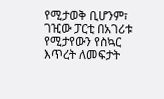የሚታወቅ ቢሆንም፣ ገዢው ፓርቲ በአገሪቱ የሚታየውን የስኳር እጥረት ለመፍታት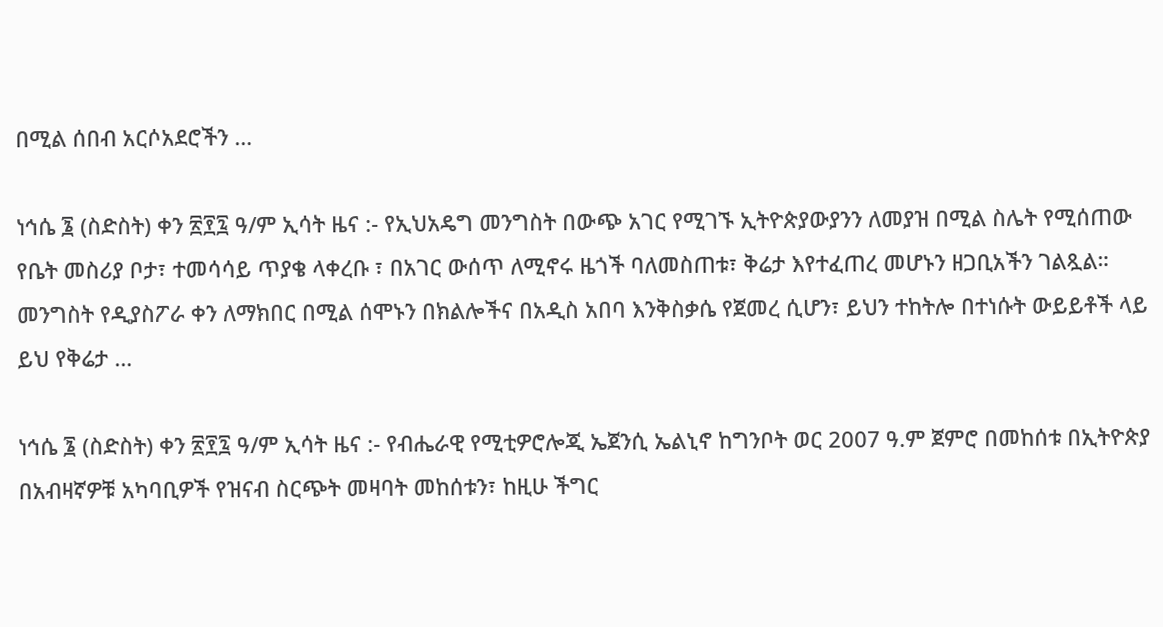በሚል ሰበብ አርሶአደሮችን …

ነኅሴ ፮ (ስድስት) ቀን ፳፻፯ ዓ/ም ኢሳት ዜና :- የኢህአዴግ መንግስት በውጭ አገር የሚገኙ ኢትዮጵያውያንን ለመያዝ በሚል ስሌት የሚሰጠው የቤት መስሪያ ቦታ፣ ተመሳሳይ ጥያቄ ላቀረቡ ፣ በአገር ውሰጥ ለሚኖሩ ዜጎች ባለመስጠቱ፣ ቅሬታ እየተፈጠረ መሆኑን ዘጋቢአችን ገልጿል። መንግስት የዲያስፖራ ቀን ለማክበር በሚል ሰሞኑን በክልሎችና በአዲስ አበባ እንቅስቃሴ የጀመረ ሲሆን፣ ይህን ተከትሎ በተነሱት ውይይቶች ላይ ይህ የቅሬታ …

ነኅሴ ፮ (ስድስት) ቀን ፳፻፯ ዓ/ም ኢሳት ዜና :- የብሔራዊ የሚቲዎሮሎጂ ኤጀንሲ ኤልኒኖ ከግንቦት ወር 2007 ዓ.ም ጀምሮ በመከሰቱ በኢትዮጵያ በአብዛኛዎቹ አካባቢዎች የዝናብ ስርጭት መዛባት መከሰቱን፣ ከዚሁ ችግር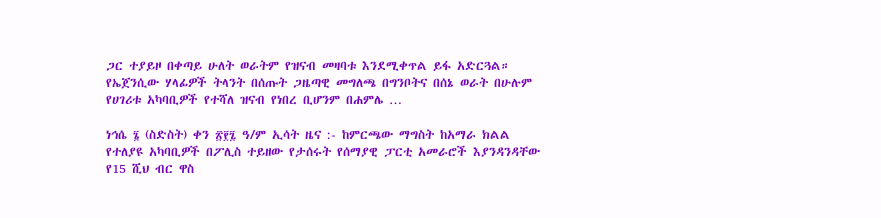ጋር ተያይዞ በቀጣይ ሁለት ወራትም የዝናብ መዛባቱ እንደሚቀጥል ይፋ አድርጓል። የኤጀንሲው ሃላፊዎች ትላንት በሰጡት ጋዜጣዊ መግለጫ በግንቦትና በሰኔ ወራት በሁሉም የሀገሪቱ አካባቢዎች የተሻለ ዝናብ የነበረ ቢሆንም በሐምሌ …

ነኅሴ ፮ (ስድስት) ቀን ፳፻፯ ዓ/ም ኢሳት ዜና :- ከምርጫው ማግስት ከአማራ ክልል የተለያዩ አካባቢዎች በፖሊስ ተይዘው የታሰሩት የሰማያዊ ፓርቲ አመራሮች እያንዳንዳቸው የ15 ሺህ ብር ዋስ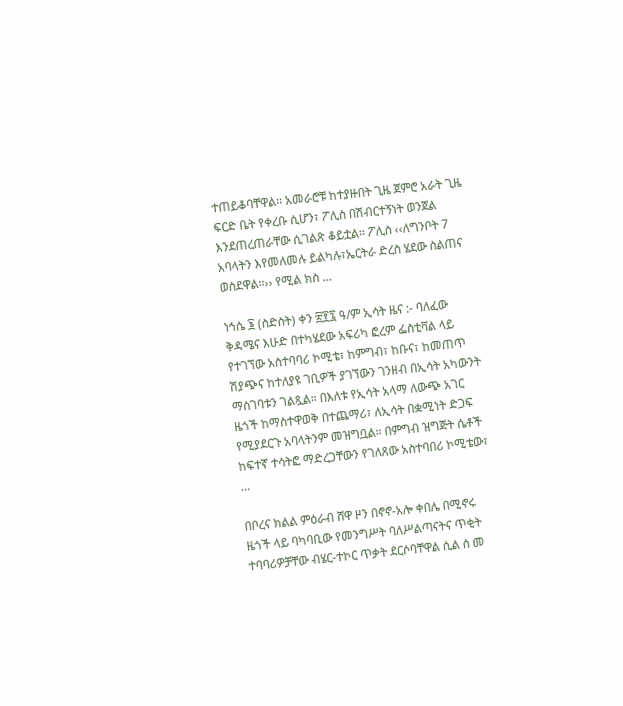ተጠይቆባቸዋል፡፡ አመራሮቹ ከተያዙበት ጊዜ ጀምሮ አራት ጊዜ ፍርድ ቤት የቀረቡ ሲሆን፣ ፖሊስ በሽብርተኝነት ወንጀል እንደጠረጠራቸው ሲገልጽ ቆይቷል፡፡ ፖሊስ ‹‹ለግንቦት 7 አባላትን እየመለመሉ ይልካሉ፣ኤርትራ ድረስ ሄደው ስልጠና ወስደዋል፡፡›› የሚል ክስ …

ነኅሴ ፮ (ስድስት) ቀን ፳፻፯ ዓ/ም ኢሳት ዜና :- ባለፈው ቅዳሜና እሁድ በተካሄደው አፍሪካ ፎረም ፌስቲቫል ላይ የተገኘው አስተባባሪ ኮሚቴ፣ ከምግብ፣ ከቡና፣ ከመጠጥ ሽያጭና ከተለያዩ ገቢዎች ያገኘውን ገንዘብ በኢሳት አካውንት ማስገባቱን ገልጿል። በእለቱ የኢሳት አላማ ለውጭ አገር ዜጎች ከማስተዋወቅ በተጨማሪ፣ ለኢሳት በቋሚነት ድጋፍ የሚያደርጉ አባላትንም መዝግቧል። በምግብ ዝግጅት ሴቶች ከፍተኛ ተሳትፎ ማድረጋቸውን የገለጸው አስተባበሪ ኮሚቴው፣ …

በቦረና ክልል ምዕራብ ሸዋ ዞን በኖኖ-አሎ ቀበሌ በሚኖሩ ዜጎች ላይ ባካባቢው የመንግሥት ባለሥልጣናትና ጥቂት ተባባሪዎቻቸው ብሄር-ተኮር ጥቃት ደርሶባቸዋል ሲል ሰ መ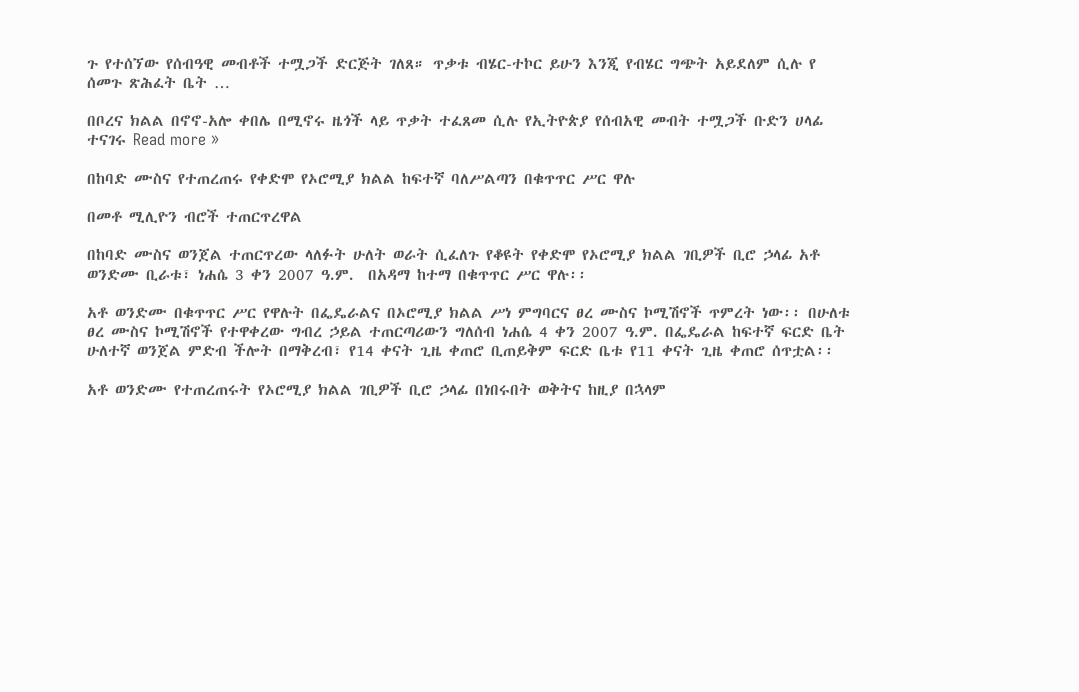ጉ የተሰኘው የሰብዓዊ መብቶች ተሟጋች ድርጅት ገለጸ። ጥቃቱ ብሄር-ተኮር ይሁን እንጂ የብሄር ግጭት አይደለም ሲሉ የ ሰመጉ ጽሕፈት ቤት …

በቦረና ክልል በኖኖ-አሎ ቀበሌ በሚኖሩ ዜጎች ላይ ጥቃት ተፈጸመ ሲሉ የኢትዮጵያ የሰብአዊ መብት ተሟጋች ቡድን ሀላፊ ተናገሩ Read more »

በከባድ ሙስና የተጠረጠሩ የቀድሞ የኦሮሚያ ክልል ከፍተኛ ባለሥልጣን በቁጥጥር ሥር ዋሉ

በመቶ ሚሊዮን ብሮች ተጠርጥረዋል

በከባድ ሙስና ወንጀል ተጠርጥረው ላለፉት ሁለት ወራት ሲፈለጉ የቆዩት የቀድሞ የኦሮሚያ ክልል ገቢዎች ቢሮ ኃላፊ አቶ ወንድሙ ቢራቱ፣ ነሐሴ 3 ቀን 2007 ዓ.ም.  በአዳማ ከተማ በቁጥጥር ሥር ዋሉ፡፡

አቶ ወንድሙ በቁጥጥር ሥር የዋሉት በፌዴራልና በኦሮሚያ ክልል ሥነ ምግባርና ፀረ ሙስና ኮሚሽኖች ጥምረት ነው፡፡ በሁለቱ ፀረ ሙስና ኮሚሽኖች የተዋቀረው ግብረ ኃይል ተጠርጣሪውን ግለሰብ ነሐሴ 4 ቀን 2007 ዓ.ም. በፌዴራል ከፍተኛ ፍርድ ቤት ሁለተኛ ወንጀል ምድብ ችሎት በማቅረብ፣ የ14 ቀናት ጊዜ ቀጠሮ ቢጠይቅም ፍርድ ቤቱ የ11 ቀናት ጊዜ ቀጠሮ ሰጥቷል፡፡

አቶ ወንድሙ የተጠረጠሩት የኦሮሚያ ክልል ገቢዎች ቢሮ ኃላፊ በነበሩበት ወቅትና ከዚያ በኋላም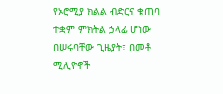የኦሮሚያ ክልል ብድርና ቁጠባ ተቋም ምክትል ኃላፊ ሆነው በሠሩባቸው ጊዜያት፣ በመቶ ሚሊዮኖች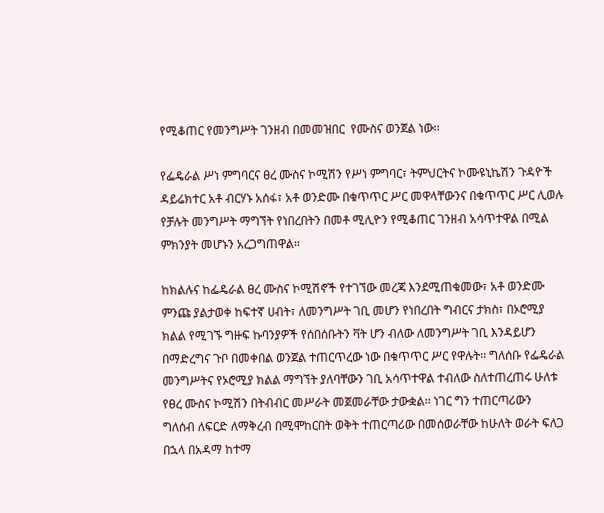የሚቆጠር የመንግሥት ገንዘብ በመመዝበር  የሙስና ወንጀል ነው፡፡

የፌዴራል ሥነ ምግባርና ፀረ ሙስና ኮሚሽን የሥነ ምግባር፣ ትምህርትና ኮሙዩኒኬሽን ጉዳዮች ዳይሬክተር አቶ ብርሃኑ አሰፋ፣ አቶ ወንድሙ በቁጥጥር ሥር መዋላቸውንና በቁጥጥር ሥር ሊወሉ የቻሉት መንግሥት ማግኘት የነበረበትን በመቶ ሚሊዮን የሚቆጠር ገንዘብ አሳጥተዋል በሚል ምክንያት መሆኑን አረጋግጠዋል፡፡

ከክልሉና ከፌዴራል ፀረ ሙስና ኮሚሽኖች የተገኘው መረጃ እንደሚጠቁመው፣ አቶ ወንድሙ ምንጩ ያልታወቀ ከፍተኛ ሀብት፣ ለመንግሥት ገቢ መሆን የነበረበት ግብርና ታክስ፣ በኦሮሚያ ክልል የሚገኙ ግዙፍ ኩባንያዎች የሰበሰቡትን ቫት ሆን ብለው ለመንግሥት ገቢ እንዳይሆን በማድረግና ጉቦ በመቀበል ወንጀል ተጠርጥረው ነው በቁጥጥር ሥር የዋሉት፡፡ ግለሰቡ የፌዴራል መንግሥትና የኦሮሚያ ክልል ማግኘት ያለባቸውን ገቢ አሳጥተዋል ተብለው ስለተጠረጠሩ ሁለቱ የፀረ ሙስና ኮሚሽን በትብብር መሥራት መጀመራቸው ታውቋል፡፡ ነገር ግን ተጠርጣሪውን ግለሰብ ለፍርድ ለማቅረብ በሚሞከርበት ወቅት ተጠርጣሪው በመሰወራቸው ከሁለት ወራት ፍለጋ በኋላ በአዳማ ከተማ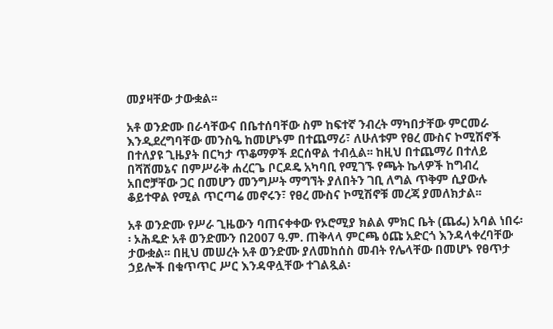መያዛቸው ታውቋል፡፡

አቶ ወንድሙ በራሳቸውና በቤተሰባቸው ስም ከፍተኛ ንብረት ማካበታቸው ምርመራ እንዲደረግባቸው መንስዔ ከመሆኑም በተጨማሪ፣ ለሁለቱም የፀረ ሙስና ኮሚሽኖች በተለያዩ ጊዜያት በርካታ ጥቆማዎች ደርሰዋል ተብሏል፡፡ ከዚህ በተጨማሪ በተለይ በሻሸመኔና በምሥራቅ ሐረርጌ ቦርዶዴ አካባቢ የሚገኙ የጫት ኬላዎች ከግብረ አበሮቻቸው ጋር በመሆን መንግሥት ማግኘት ያለበትን ገቢ ለግል ጥቅም ሲያውሉ ቆይተዋል የሚል ጥርጣሬ መኖሩን፣ የፀረ ሙስና ኮሚሽኖቹ መረጃ ያመለክታል፡፡

አቶ ወንድሙ የሥራ ጊዜውን ባጠናቀቀው የኦሮሚያ ክልል ምክር ቤት (ጨፌ) አባል ነበሩ፡፡ ኦሕዴድ አቶ ወንድሙን በ2007 ዓ.ም. ጠቅላላ ምርጫ ዕጩ አድርጎ እንዳላቀረባቸው ታውቋል፡፡ በዚህ መሠረት አቶ ወንድሙ ያለመከሰስ መብት የሌላቸው በመሆኑ የፀጥታ ኃይሎች በቁጥጥር ሥር እንዳዋሏቸው ተገልጿል፡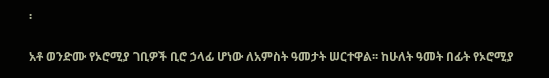፡

አቶ ወንድሙ የኦሮሚያ ገቢዎች ቢሮ ኃላፊ ሆነው ለአምስት ዓመታት ሠርተዋል፡፡ ከሁለት ዓመት በፊት የኦሮሚያ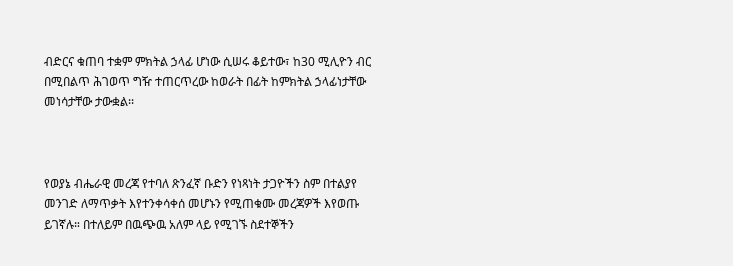ብድርና ቁጠባ ተቋም ምክትል ኃላፊ ሆነው ሲሠሩ ቆይተው፣ ከ30 ሚሊዮን ብር በሚበልጥ ሕገወጥ ግዥ ተጠርጥረው ከወራት በፊት ከምክትል ኃላፊነታቸው መነሳታቸው ታውቋል፡፡



የወያኔ ብሔራዊ መረጃ የተባለ ጽንፈኛ ቡድን የነጻነት ታጋዮችን ስም በተልያየ መንገድ ለማጥቃት እየተንቀሳቀሰ መሆኑን የሚጠቁሙ መረጃዎች እየወጡ ይገኛሉ። በተለይም በዉጭዉ አለም ላይ የሚገኙ ስደተኞችን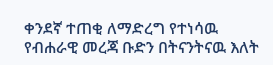ቀንደኛ ተጠቂ ለማድረግ የተነሳዉ የብሐራዊ መረጃ ቡድን በትናንትናዉ እለት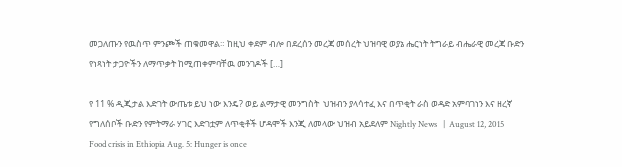መጋለጡን የዉስጥ ምንጮች ጠቁመዋል። ከዚህ ቀደም ብሎ በደረሰን መረጃ መሰረት ህዝባዊ ወያኔ ሔርነት ትግራይ ብሔራዊ መረጃ ቡድን የነጻነት ታጋዮችን ለማጥቃት ከሚጠቀምባቸዉ መንገዶች […]

የ 11 % ዲጂታል እድገት ውጤቱ ይህ ነው እንዴ? ወይ ልማታዊ መንግስት  ህዝብን ያላሳተፈ እና በጥቂት ራስ ወዳድ አምባገነን እና ዘረኛ የግለሰቦች ቡድን የምትማራ ሃገር እድገቷም ለጥቂቶች ሆዳሞች እንጂ ለመላው ህዝብ አይደለም Nightly News   |  August 12, 2015 Food crisis in Ethiopia Aug. 5: Hunger is once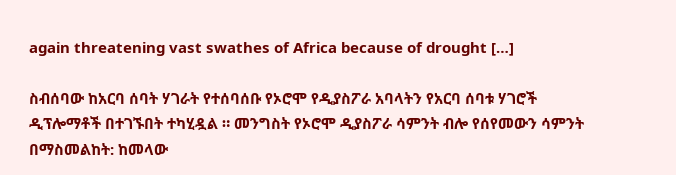again threatening vast swathes of Africa because of drought […]

ስብሰባው ከአርባ ሰባት ሃገራት የተሰባሰቡ የኦሮሞ የዲያስፖራ አባላትን የአርባ ሰባቱ ሃገሮች ዲፕሎማቶች በተገኙበት ተካሂዷል ። መንግስት የኦሮሞ ዲያስፖራ ሳምንት ብሎ የሰየመውን ሳምንት በማስመልከት: ከመላው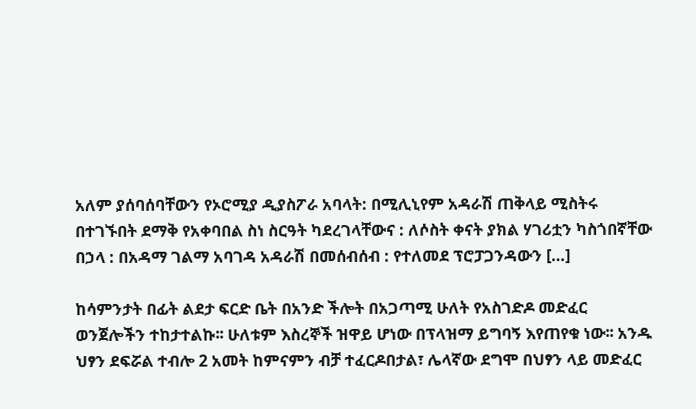አለም ያሰባሰባቸውን የኦሮሚያ ዲያስፖራ አባላት: በሚሊኒየም አዳራሽ ጠቅላይ ሚስትሩ በተገኙበት ደማቅ የአቀባበል ስነ ስርዓት ካደረገላቸውና : ለሶስት ቀናት ያክል ሃገሪቷን ካስጎበኛቸው በኃላ : በአዳማ ገልማ አባገዳ አዳራሽ በመሰብሰብ : የተለመደ ፕሮፓጋንዳውን […]

ከሳምንታት በፊት ልደታ ፍርድ ቤት በአንድ ችሎት በአጋጣሚ ሁለት የአስገድዶ መድፈር ወንጀሎችን ተከታተልኩ፡፡ ሁለቱም እስረኞች ዝዋይ ሆነው በፕላዝማ ይግባኝ እየጠየቁ ነው፡፡ አንዱ ህፃን ደፍሯል ተብሎ 2 አመት ከምናምን ብቻ ተፈርዶበታል፣ ሌላኛው ደግሞ በህፃን ላይ መድፈር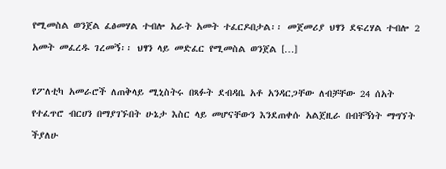የሚመስል ወንጀል ፈፅመሃል ተብሎ አራት አመት ተፈርዶበታል፡፡ መጀመሪያ ህፃን ደፍረሃል ተብሎ 2 አመት መፈረዱ ገረመኝ፡፡ ህፃን ላይ መድፈር የሚመስል ወንጀል […]

የፖለቲካ አመራሮች ለጠቅላይ ሚኒስትሩ በጻፉት ደብዳቤ አቶ አንዳርጋቸው ለብቻቸው 24 ሰአት የተፈጥሮ ብርሀን በማያገኙበት ሁኔታ እስር ላይ መሆናቸውን እንደጠቀሱ አልጀዚራ በብቸኝነት ማግኘት ችያለሁ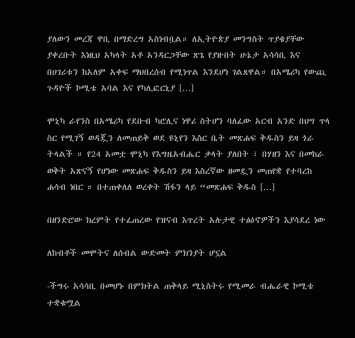ያለውን መረጃ ዋቢ በማድረግ አስነብቧል። ለኢትዮጵያ መንግስት ጥያቄያቸው ያቀረቡት እነዚህ አካላት አቶ አንዳርጋቸው ጽጌ የያዙበት ሁኔታ አሳሳቢ እና በሀገሪቱን ከአለም አቀፍ ማህበረሰብ የሚነጥል እንደሆነ ገልጸዋል። በአሜሪካ የውጪ ጉዳዮች ኮሚቴ አባል እና የካሊፎርኒያ […]

ሞኒካ ራየንስ በአሜሪካ የደቡብ ካሮሊና ነዋሪ ስትሆን ባለፈው አርብ አንድ በህግ ጥላ ስር የሚገኝ ወዳጇን ለመጠይቅ ወደ ዩኒየን እስር ቤት መጽሐፍ ቅዱስን ይዛ ጎራ ትላልች ። የ24 አመቷ ሞኒካ የእግዜአብሔር ቃላት ያለበት ፣ በሃዘን እና በመከራ ወቅት አጽናኝ የሆነው መጽሐፍ ቅዱስን ይዛ እስረኛው ዘመዷን መጠየቋ የተባረከ ሐሳብ ነበር ። በተጠቀለለ ወረቀት ሽፋን ላይ “መጽሐፍ ቅዱስ […]

በዘንድሮው ክረምት የተፈጠረው የዝናብ እጥረት አሉታዊ ተፅዕኖዎችን እያሳደረ ነው

ለከብቶች መሞትና ለሰብል ውድመት ምክንያት ሆኗል

-ችግሩ አሳሳቢ በመሆኑ በምክትል ጠቅላይ ሚኒስትሩ የሚመራ ብሔራዊ ኮሚቴ ተቋቁሟል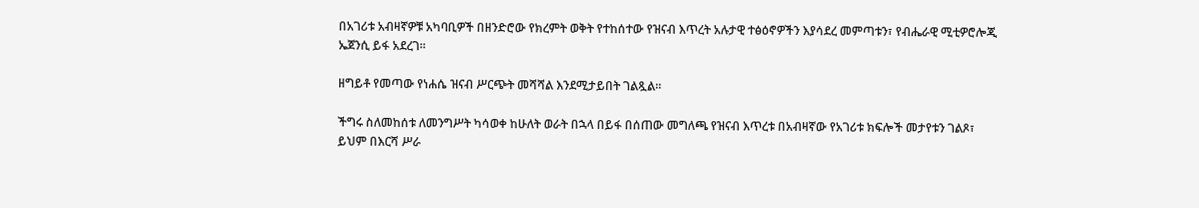በአገሪቱ አብዛኛዎቹ አካባቢዎች በዘንድሮው የክረምት ወቅት የተከሰተው የዝናብ እጥረት አሉታዊ ተፅዕኖዎችን እያሳደረ መምጣቱን፣ የብሔራዊ ሚቲዎሮሎጂ ኤጀንሲ ይፋ አደረገ፡፡

ዘግይቶ የመጣው የነሐሴ ዝናብ ሥርጭት መሻሻል እንደሚታይበት ገልጿል፡፡

ችግሩ ስለመከሰቱ ለመንግሥት ካሳወቀ ከሁለት ወራት በኋላ በይፋ በሰጠው መግለጫ የዝናብ እጥረቱ በአብዛኛው የአገሪቱ ክፍሎች መታየቱን ገልጾ፣ ይህም በእርሻ ሥራ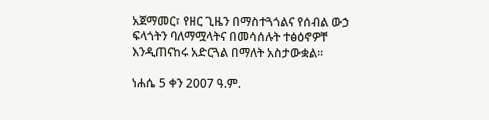አጀማመር፣ የዘር ጊዜን በማስተጓጎልና የሰብል ውኃ ፍላጎትን ባለማሟላትና በመሳሰሉት ተፅዕኖዎቸ እንዲጠናከሩ አድርጓል በማለት አስታውቋል፡፡

ነሐሴ 5 ቀን 2007 ዓ.ም.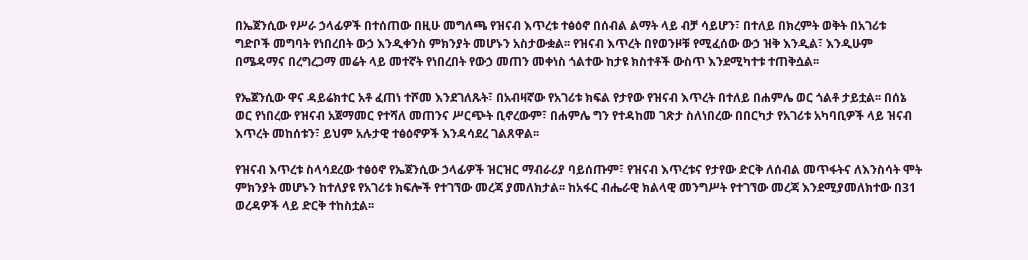በኤጀንሲው የሥራ ኃላፊዎች በተሰጠው በዚሁ መግለጫ የዝናብ እጥረቱ ተፅዕኖ በሰብል ልማት ላይ ብቻ ሳይሆን፣ በተለይ በክረምት ወቅት በአገሪቱ ግድቦች መግባት የነበረበት ውኃ እንዲቀንስ ምክንያት መሆኑን አስታውቋል፡፡ የዝናብ እጥረት በየወንዞቹ የሚፈሰው ውኃ ዝቅ እንዲል፣ እንዲሁም በሜዳማና በረግረጋማ መሬት ላይ መተኛት የነበረበት የውኃ መጠን መቀነስ ጎልተው ከታዩ ክስተቶች ውስጥ እንደሚካተቱ ተጠቅሷል፡፡

የኤጀንሲው ዋና ዳይሬክተር አቶ ፈጠነ ተሾመ እንደገለጹት፣ በአብዛኛው የአገሪቱ ክፍል የታየው የዝናብ እጥረት በተለይ በሐምሌ ወር ጎልቶ ታይቷል፡፡ በሰኔ ወር የነበረው የዝናብ አጀማመር የተሻለ መጠንና ሥርጭት ቢኖረውም፣ በሐምሌ ግን የተዳከመ ገጽታ ስለነበረው በበርካታ የአገሪቱ አካባቢዎች ላይ ዝናብ እጥረት መከሰቱን፣ ይህም አሉታዊ ተፅዕኖዎች እንዳሳደረ ገልጸዋል፡፡

የዝናብ እጥረቱ ስላሳደረው ተፅዕኖ የኤጀንሲው ኃላፊዎች ዝርዝር ማብራሪያ ባይሰጡም፣ የዝናብ እጥረቱና የታየው ድርቅ ለሰብል መጥፋትና ለእንስሳት ሞት ምክንያት መሆኑን ከተለያዩ የአገሪቱ ክፍሎች የተገኘው መረጃ ያመለክታል፡፡ ከአፋር ብሔራዊ ክልላዊ መንግሥት የተገኘው መረጃ እንደሚያመለክተው በ31 ወረዳዎች ላይ ድርቅ ተከስቷል፡፡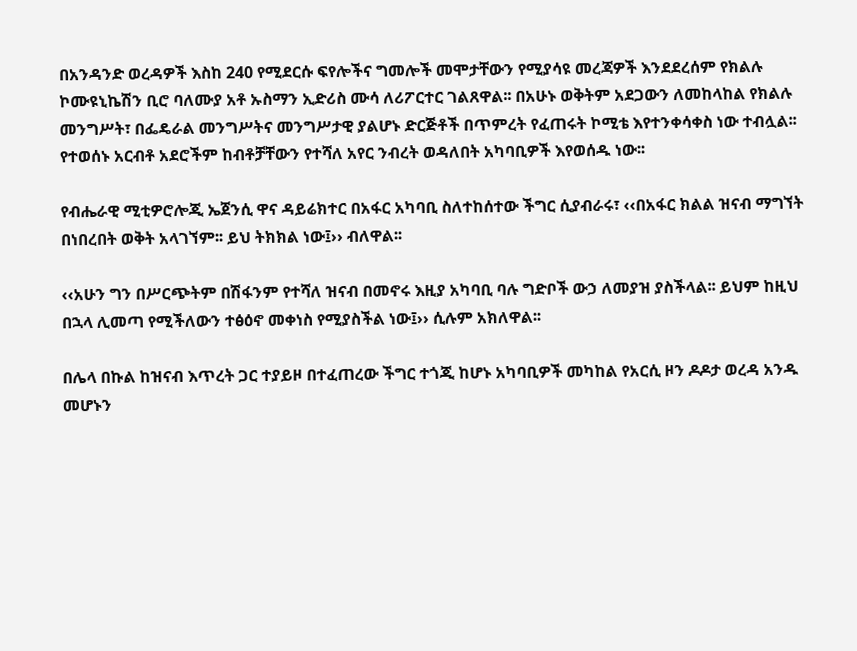በአንዳንድ ወረዳዎች እስከ 240 የሚደርሱ ፍየሎችና ግመሎች መሞታቸውን የሚያሳዩ መረጃዎች እንደደረሰም የክልሉ ኮሙዩኒኬሽን ቢሮ ባለሙያ አቶ ኡስማን ኢድሪስ ሙሳ ለሪፖርተር ገልጸዋል፡፡ በአሁኑ ወቅትም አደጋውን ለመከላከል የክልሉ መንግሥት፣ በፌዴራል መንግሥትና መንግሥታዊ ያልሆኑ ድርጅቶች በጥምረት የፈጠሩት ኮሚቴ እየተንቀሳቀስ ነው ተብሏል፡፡ የተወሰኑ አርብቶ አደሮችም ከብቶቻቸውን የተሻለ አየር ንብረት ወዳለበት አካባቢዎች እየወሰዱ ነው፡፡

የብሔራዊ ሚቲዎሮሎጂ ኤጀንሲ ዋና ዳይሬክተር በአፋር አካባቢ ስለተከሰተው ችግር ሲያብራሩ፣ ‹‹በአፋር ክልል ዝናብ ማግኘት በነበረበት ወቅት አላገኘም፡፡ ይህ ትክክል ነው፤›› ብለዋል፡፡

‹‹አሁን ግን በሥርጭትም በሽፋንም የተሻለ ዝናብ በመኖሩ እዚያ አካባቢ ባሉ ግድቦች ውኃ ለመያዝ ያስችላል፡፡ ይህም ከዚህ በኋላ ሊመጣ የሚችለውን ተፅዕኖ መቀነስ የሚያስችል ነው፤›› ሲሉም አክለዋል፡፡

በሌላ በኩል ከዝናብ እጥረት ጋር ተያይዞ በተፈጠረው ችግር ተጎጂ ከሆኑ አካባቢዎች መካከል የአርሲ ዞን ዶዶታ ወረዳ አንዱ መሆኑን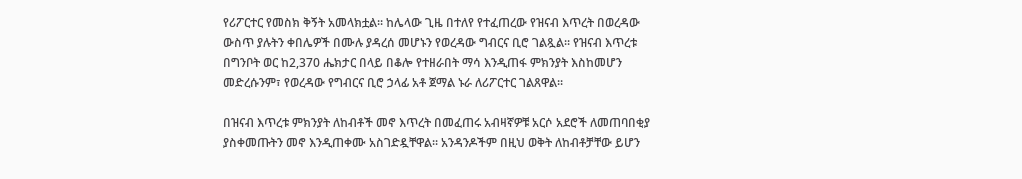የሪፖርተር የመስክ ቅኝት አመላክቷል፡፡ ከሌላው ጊዜ በተለየ የተፈጠረው የዝናብ እጥረት በወረዳው ውስጥ ያሉትን ቀበሌዎች በሙሉ ያዳረሰ መሆኑን የወረዳው ግብርና ቢሮ ገልጿል፡፡ የዝናብ እጥረቱ በግንቦት ወር ከ2,370 ሔክታር በላይ በቆሎ የተዘራበት ማሳ እንዲጠፋ ምክንያት እስከመሆን መድረሱንም፣ የወረዳው የግብርና ቢሮ ኃላፊ አቶ ጀማል ኑራ ለሪፖርተር ገልጸዋል፡፡

በዝናብ እጥረቱ ምክንያት ለከብቶች መኖ እጥረት በመፈጠሩ አብዛኛዎቹ አርሶ አደሮች ለመጠባበቂያ ያስቀመጡትን መኖ እንዲጠቀሙ አስገድዷቸዋል፡፡ አንዳንዶችም በዚህ ወቅት ለከብቶቻቸው ይሆን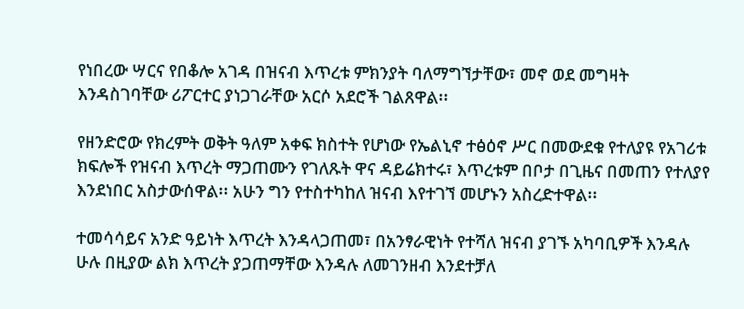የነበረው ሣርና የበቆሎ አገዳ በዝናብ እጥረቱ ምክንያት ባለማግኘታቸው፣ መኖ ወደ መግዛት እንዳስገባቸው ሪፖርተር ያነጋገራቸው አርሶ አደሮች ገልጸዋል፡፡

የዘንድሮው የክረምት ወቅት ዓለም አቀፍ ክስተት የሆነው የኤልኒኖ ተፅዕኖ ሥር በመውደቁ የተለያዩ የአገሪቱ ክፍሎች የዝናብ እጥረት ማጋጠሙን የገለጹት ዋና ዳይሬክተሩ፣ እጥረቱም በቦታ በጊዜና በመጠን የተለያየ እንደነበር አስታውሰዋል፡፡ አሁን ግን የተስተካከለ ዝናብ እየተገኘ መሆኑን አስረድተዋል፡፡

ተመሳሳይና አንድ ዓይነት እጥረት እንዳላጋጠመ፣ በአንፃራዊነት የተሻለ ዝናብ ያገኙ አካባቢዎች እንዳሉ ሁሉ በዚያው ልክ እጥረት ያጋጠማቸው እንዳሉ ለመገንዘብ እንደተቻለ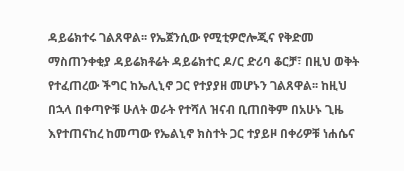ዳይሬክተሩ ገልጸዋል፡፡ የኤጀንሲው የሚቲዎሮሎጂና የቅድመ ማስጠንቀቂያ ዳይሬክቶሬት ዳይሬክተር ዶ/ር ድሪባ ቆርቻ፣ በዚህ ወቅት የተፈጠረው ችግር ከኤሊኒኖ ጋር የተያያዘ መሆኑን ገልጸዋል፡፡ ከዚህ በኋላ በቀጣዮቹ ሁለት ወራት የተሻለ ዝናብ ቢጠበቅም በአሁኑ ጊዜ እየተጠናከረ ከመጣው የኤልኒኖ ክስተት ጋር ተያይዞ በቀሪዎቹ ነሐሴና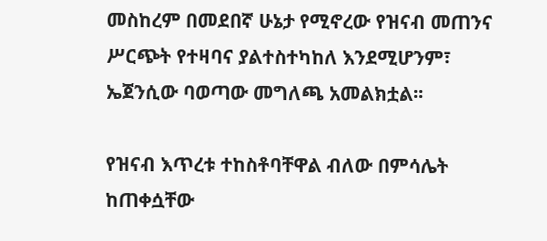መስከረም በመደበኛ ሁኔታ የሚኖረው የዝናብ መጠንና ሥርጭት የተዛባና ያልተስተካከለ እንደሚሆንም፣ ኤጀንሲው ባወጣው መግለጫ አመልክቷል፡፡

የዝናብ እጥረቱ ተከስቶባቸዋል ብለው በምሳሌት ከጠቀሷቸው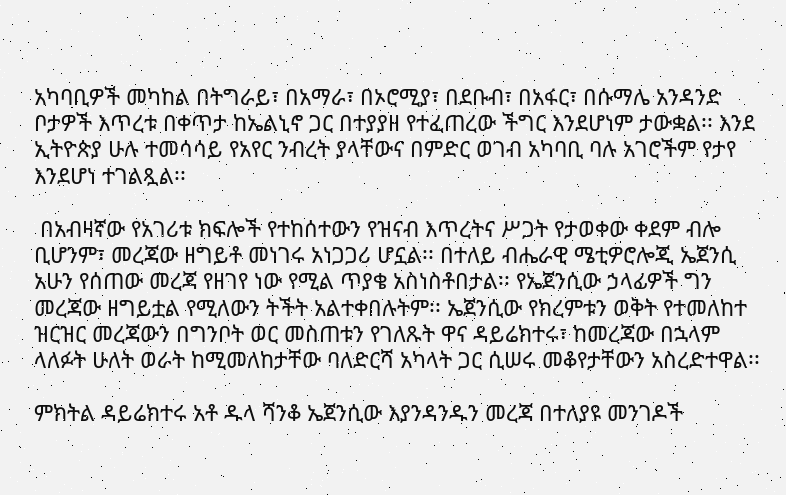አካባቢዎች መካከል በትግራይ፣ በአማራ፣ በኦሮሚያ፣ በደቡብ፣ በአፋር፣ በሱማሌ አንዳንድ ቦታዎች እጥረቱ በቀጥታ ከኤልኒኖ ጋር በተያያዘ የተፈጠረው ችግር እንደሆነም ታውቋል፡፡ እንደ ኢትዮጵያ ሁሉ ተመሳሳይ የአየር ንብረት ያላቸውና በምድር ወገብ አካባቢ ባሉ አገሮችም የታየ እንደሆነ ተገልጿል፡፡

 በአብዛኛው የአገሪቱ ክፍሎች የተከሰተውን የዝናብ እጥረትና ሥጋት የታወቀው ቀደም ብሎ ቢሆንም፣ መረጃው ዘግይቶ መነገሩ አነጋጋሪ ሆኗል፡፡ በተለይ ብሔራዊ ሜቲዎሮሎጂ ኤጀንሲ አሁን የሰጠው መረጃ የዘገየ ነው የሚል ጥያቄ አስነስቶበታል፡፡ የኤጀንሲው ኃላፊዎች ግን መረጃው ዘግይቷል የሚለውን ትችት አልተቀበሉትም፡፡ ኤጀንሲው የክረምቱን ወቅት የተመለከተ ዝርዝር መረጃውን በግንቦት ወር መስጠቱን የገለጹት ዋና ዳይሬክተሩ፣ ከመረጃው በኋላም ላለፉት ሁለት ወራት ከሚመለከታቸው ባለድርሻ አካላት ጋር ሲሠሩ መቆየታቸውን አስረድተዋል፡፡

ምክትል ዳይሬክተሩ አቶ ዱላ ሻንቆ ኤጀንሲው እያንዳንዱን መረጃ በተለያዩ መንገዶች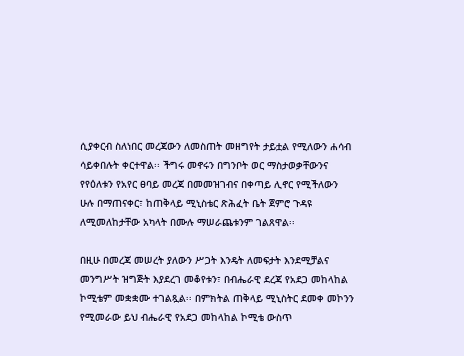ሲያቀርብ ስለነበር መረጃውን ለመስጠት መዘግየት ታይቷል የሚለውን ሐሳብ ሳይቀበሉት ቀርተዋል፡፡ ችግሩ መኖሩን በግንቦት ወር ማስታወቃቸውንና የየዕለቱን የአየር ፀባይ መረጃ በመመዝገብና በቀጣይ ሊኖር የሚችለውን ሁሉ በማጠናቀር፣ ከጠቅላይ ሚኒስቴር ጽሕፈት ቤት ጀምሮ ጉዳዩ ለሚመለከታቸው አካላት በሙሉ ማሠራጨቱንም ገልጸዋል፡፡

በዚሁ በመረጃ መሠረት ያለውን ሥጋት እንዴት ለመፍታት እንደሚቻልና መንግሥት ዝግጅት እያደረገ መቆየቱን፣ በብሔራዊ ደረጃ የአደጋ መከላከል ኮሚቴም መቋቋሙ ተገልጿል፡፡ በምክትል ጠቅላይ ሚኒስትር ደመቀ መኮንን የሚመራው ይህ ብሔራዊ የአደጋ መከላከል ኮሚቴ ውስጥ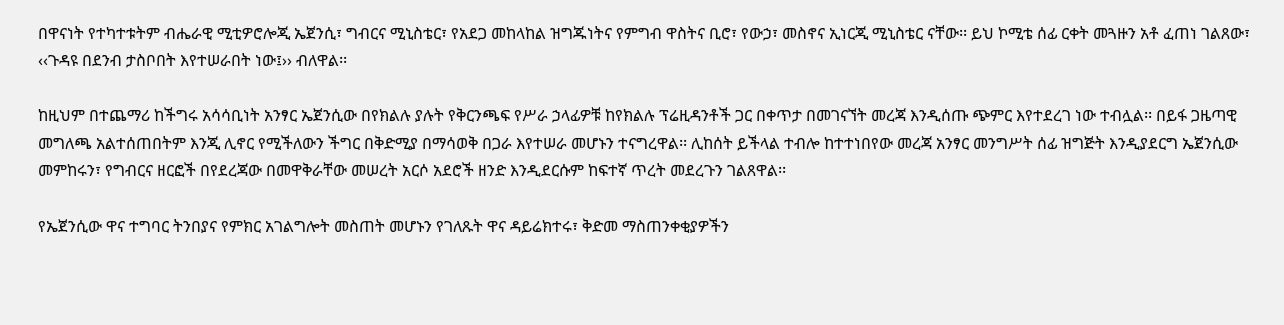በዋናነት የተካተቱትም ብሔራዊ ሚቲዎሮሎጂ ኤጀንሲ፣ ግብርና ሚኒስቴር፣ የአደጋ መከላከል ዝግጁነትና የምግብ ዋስትና ቢሮ፣ የውኃ፣ መስኖና ኢነርጂ ሚኒስቴር ናቸው፡፡ ይህ ኮሚቴ ሰፊ ርቀት መጓዙን አቶ ፈጠነ ገልጸው፣ ‹‹ጉዳዩ በደንብ ታስቦበት እየተሠራበት ነው፤›› ብለዋል፡፡

ከዚህም በተጨማሪ ከችግሩ አሳሳቢነት አንፃር ኤጀንሲው በየክልሉ ያሉት የቅርንጫፍ የሥራ ኃላፊዎቹ ከየክልሉ ፕሬዚዳንቶች ጋር በቀጥታ በመገናኘት መረጃ እንዲሰጡ ጭምር እየተደረገ ነው ተብሏል፡፡ በይፋ ጋዜጣዊ መግለጫ አልተሰጠበትም እንጂ ሊኖር የሚችለውን ችግር በቅድሚያ በማሳወቅ በጋራ እየተሠራ መሆኑን ተናግረዋል፡፡ ሊከሰት ይችላል ተብሎ ከተተነበየው መረጃ አንፃር መንግሥት ሰፊ ዝግጅት እንዲያደርግ ኤጀንሲው መምከሩን፣ የግብርና ዘርፎች በየደረጃው በመዋቅራቸው መሠረት አርሶ አደሮች ዘንድ እንዲደርሱም ከፍተኛ ጥረት መደረጉን ገልጸዋል፡፡

የኤጀንሲው ዋና ተግባር ትንበያና የምክር አገልግሎት መስጠት መሆኑን የገለጹት ዋና ዳይሬክተሩ፣ ቅድመ ማስጠንቀቂያዎችን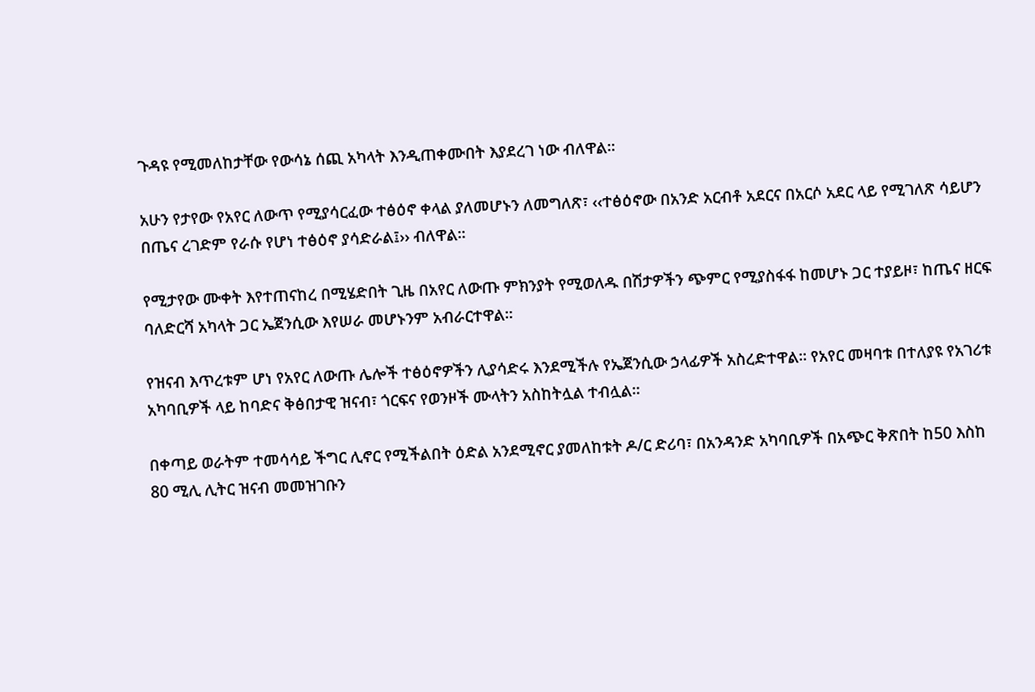ጉዳዩ የሚመለከታቸው የውሳኔ ሰጪ አካላት እንዲጠቀሙበት እያደረገ ነው ብለዋል፡፡

አሁን የታየው የአየር ለውጥ የሚያሳርፈው ተፅዕኖ ቀላል ያለመሆኑን ለመግለጽ፣ ‹‹ተፅዕኖው በአንድ አርብቶ አደርና በአርሶ አደር ላይ የሚገለጽ ሳይሆን በጤና ረገድም የራሱ የሆነ ተፅዕኖ ያሳድራል፤›› ብለዋል፡፡

የሚታየው ሙቀት እየተጠናከረ በሚሄድበት ጊዜ በአየር ለውጡ ምክንያት የሚወለዱ በሽታዎችን ጭምር የሚያስፋፋ ከመሆኑ ጋር ተያይዞ፣ ከጤና ዘርፍ ባለድርሻ አካላት ጋር ኤጀንሲው እየሠራ መሆኑንም አብራርተዋል፡፡

የዝናብ እጥረቱም ሆነ የአየር ለውጡ ሌሎች ተፅዕኖዎችን ሊያሳድሩ እንደሚችሉ የኤጀንሲው ኃላፊዎች አስረድተዋል፡፡ የአየር መዛባቱ በተለያዩ የአገሪቱ አካባቢዎች ላይ ከባድና ቅፅበታዊ ዝናብ፣ ጎርፍና የወንዞች ሙላትን አስከትሏል ተብሏል፡፡

በቀጣይ ወራትም ተመሳሳይ ችግር ሊኖር የሚችልበት ዕድል አንደሚኖር ያመለከቱት ዶ/ር ድሪባ፣ በአንዳንድ አካባቢዎች በአጭር ቅጽበት ከ50 እስከ 80 ሚሊ ሊትር ዝናብ መመዝገቡን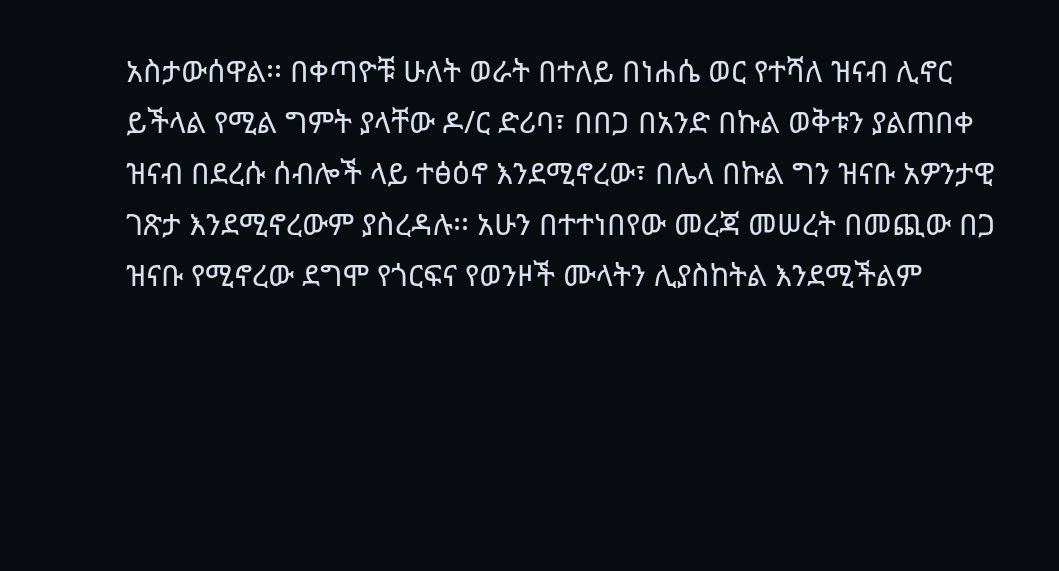አስታውሰዋል፡፡ በቀጣዮቹ ሁለት ወራት በተለይ በነሐሴ ወር የተሻለ ዝናብ ሊኖር ይችላል የሚል ግምት ያላቸው ዶ/ር ድሪባ፣ በበጋ በአንድ በኩል ወቅቱን ያልጠበቀ ዝናብ በደረሱ ሰብሎች ላይ ተፅዕኖ እንደሚኖረው፣ በሌላ በኩል ግን ዝናቡ አዎንታዊ ገጽታ እንደሚኖረውም ያስረዳሉ፡፡ አሁን በተተነበየው መረጃ መሠረት በመጪው በጋ ዝናቡ የሚኖረው ደግሞ የጎርፍና የወንዞች ሙላትን ሊያስከትል እንደሚችልም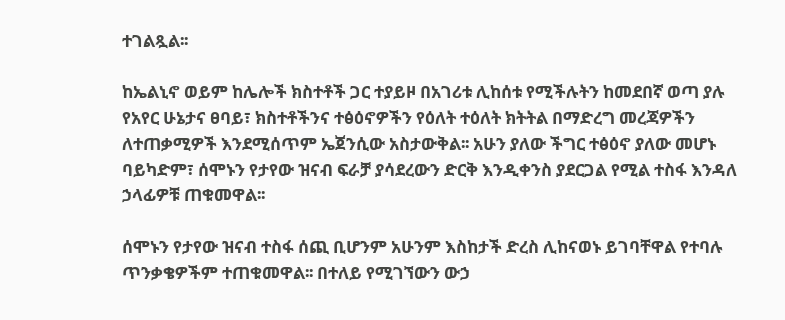ተገልጿል፡፡

ከኤልኒኖ ወይም ከሌሎች ክስተቶች ጋር ተያይዞ በአገሪቱ ሊከሰቱ የሚችሉትን ከመደበኛ ወጣ ያሉ የአየር ሁኔታና ፀባይ፣ ክስተቶችንና ተፅዕኖዎችን የዕለት ተዕለት ክትትል በማድረግ መረጃዎችን ለተጠቃሚዎች እንደሚሰጥም ኤጀንሲው አስታውቅል፡፡ አሁን ያለው ችግር ተፅዕኖ ያለው መሆኑ ባይካድም፣ ሰሞኑን የታየው ዝናብ ፍራቻ ያሳደረውን ድርቅ እንዲቀንስ ያደርጋል የሚል ተስፋ እንዳለ ኃላፊዎቹ ጠቁመዋል፡፡

ሰሞኑን የታየው ዝናብ ተስፋ ሰጪ ቢሆንም አሁንም እስከታች ድረስ ሊከናወኑ ይገባቸዋል የተባሉ ጥንቃቄዎችም ተጠቁመዋል፡፡ በተለይ የሚገኘውን ውኃ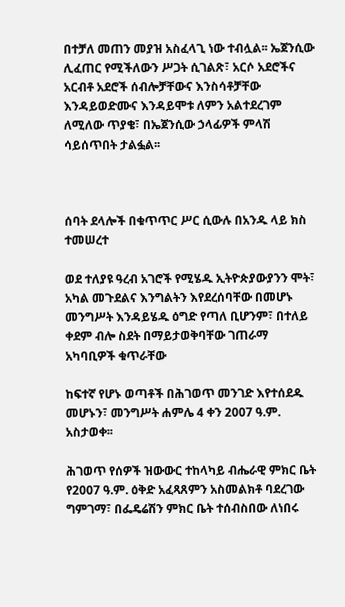በተቻለ መጠን መያዝ አስፈላጊ ነው ተብሏል፡፡ ኤጀንሲው ሊፈጠር የሚችለውን ሥጋት ሲገልጽ፣ አርሶ አደሮችና አርብቶ አደሮች ሰብሎቻቸውና እንስሳቶቻቸው እንዳይወድሙና እንዳይሞቱ ለምን አልተደረገም ለሚለው ጥያቄ፣ በኤጀንሲው ኃላፊዎች ምላሽ ሳይሰጥበት ታልፏል፡፡



ሰባት ደላሎች በቁጥጥር ሥር ሲውሉ በአንዱ ላይ ክስ ተመሠረተ

ወደ ተለያዩ ዓረብ አገሮች የሚሄዱ ኢትዮጵያውያንን ሞት፣ አካል መጉደልና እንግልትን እየደረሰባቸው በመሆኑ መንግሥት እንዳይሄዱ ዕግድ የጣለ ቢሆንም፣ በተለይ ቀደም ብሎ ስደት በማይታወቅባቸው ገጠራማ አካባቢዎች ቁጥራቸው

ከፍተኛ የሆኑ ወጣቶች በሕገወጥ መንገድ እየተሰደዱ መሆኑን፣ መንግሥት ሐምሌ 4 ቀን 2007 ዓ.ም. አስታወቀ፡፡

ሕገወጥ የሰዎች ዝውውር ተከላካይ ብሔራዊ ምክር ቤት የ2007 ዓ.ም. ዕቅድ አፈጻጸምን አስመልክቶ ባደረገው ግምገማ፣ በፌዴሬሽን ምክር ቤት ተሰብስበው ለነበሩ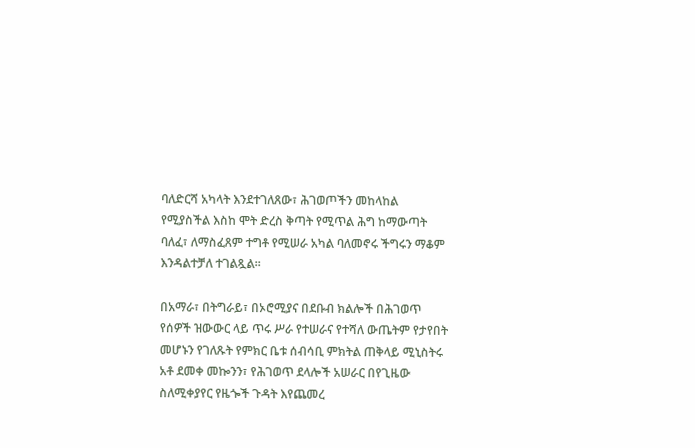ባለድርሻ አካላት እንደተገለጸው፣ ሕገወጦችን መከላከል የሚያስችል እስከ ሞት ድረስ ቅጣት የሚጥል ሕግ ከማውጣት ባለፈ፣ ለማስፈጸም ተግቶ የሚሠራ አካል ባለመኖሩ ችግሩን ማቆም እንዳልተቻለ ተገልጿል፡፡

በአማራ፣ በትግራይ፣ በኦሮሚያና በደቡብ ክልሎች በሕገወጥ የሰዎች ዝውውር ላይ ጥሩ ሥራ የተሠራና የተሻለ ውጤትም የታየበት መሆኑን የገለጹት የምክር ቤቱ ሰብሳቢ ምክትል ጠቅላይ ሚኒስትሩ አቶ ደመቀ መኰንን፣ የሕገወጥ ደላሎች አሠራር በየጊዜው ስለሚቀያየር የዜጐች ጉዳት እየጨመረ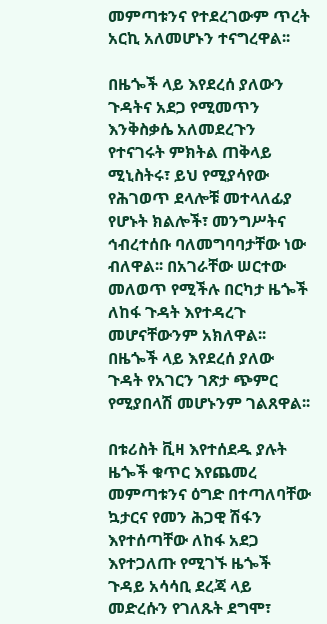መምጣቱንና የተደረገውም ጥረት አርኪ አለመሆኑን ተናግረዋል፡፡

በዜጐች ላይ እየደረሰ ያለውን ጉዳትና አደጋ የሚመጥን እንቅስቃሴ አለመደረጉን የተናገሩት ምክትል ጠቅላይ ሚኒስትሩ፣ ይህ የሚያሳየው የሕገወጥ ደላሎቹ መተላለፊያ የሆኑት ክልሎች፣ መንግሥትና ኅብረተሰቡ ባለመግባባታቸው ነው ብለዋል፡፡ በአገራቸው ሠርተው መለወጥ የሚችሉ በርካታ ዜጐች ለከፋ ጉዳት እየተዳረጉ መሆናቸውንም አክለዋል፡፡ በዜጐች ላይ እየደረሰ ያለው ጉዳት የአገርን ገጽታ ጭምር የሚያበላሽ መሆኑንም ገልጸዋል፡፡

በቱሪስት ቪዛ እየተሰደዱ ያሉት ዜጐች ቁጥር እየጨመረ መምጣቱንና ዕግድ በተጣለባቸው ኳታርና የመን ሕጋዊ ሽፋን እየተሰጣቸው ለከፋ አደጋ እየተጋለጡ የሚገኙ ዜጐች ጉዳይ አሳሳቢ ደረጃ ላይ መድረሱን የገለጹት ደግሞ፣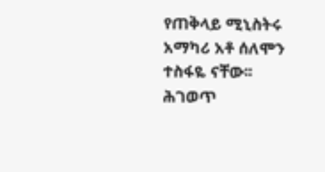የጠቅላይ ሚኒስትሩ አማካሪ አቶ ሰለሞን ተስፋዬ ናቸው፡፡ ሕገወጥ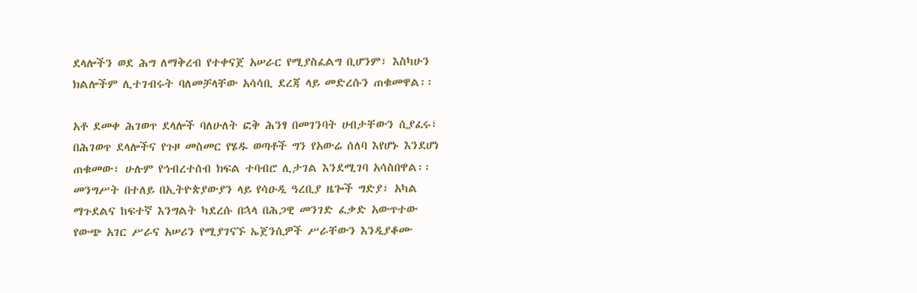ደላሎችን ወደ ሕግ ለማቅረብ የተቀናጀ አሠራር የሚያስፈልግ ቢሆንም፣ እስካሁን ክልሎችም ሊተገብሩት ባለመቻላቸው አሳሳቢ ደረጃ ላይ መድረሱን ጠቁመዋል፡፡

አቶ ደመቀ ሕገወጥ ደላሎች ባለሁለት ፎቅ ሕንፃ በመገንባት ሀብታቸውን ሲያፈሩ፣ በሕገወጥ ደላሎችና የጉዞ መስመር የሄዱ ወጣቶች ግን የአውሬ ሰለባ እየሆኑ እንደሆነ ጠቁመው፣ ሁሉም የኅብረተሰብ ክፍል ተባብሮ ሊታገል እንደሚገባ አሳስበዋል፡፡ መንግሥት በተለይ በኢትዮጵያውያን ላይ የሳዑዲ ዓረቢያ ዜጐች ግድያ፣ አካል ማጉደልና ከፍተኛ እንግልት ካደረሱ በኋላ በሕጋዊ መንገድ ፈቃድ አውጥተው የውጭ አገር ሥራና አሠሪን የሚያገናኙ ኤጀንሲዎች ሥራቸውን እንዲያቆሙ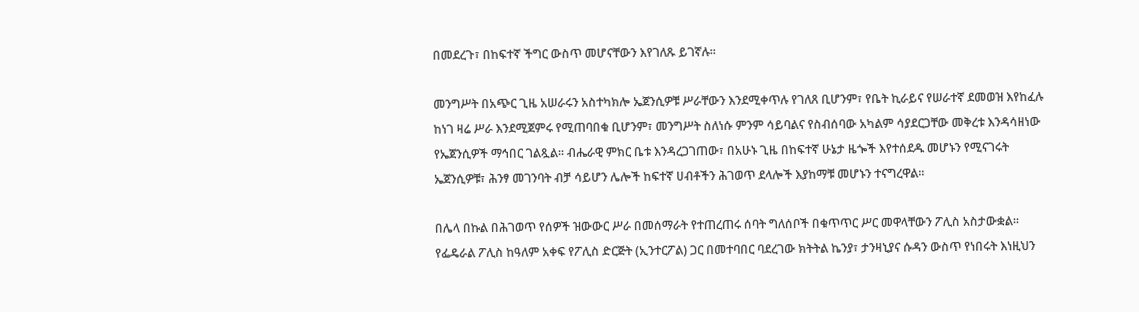በመደረጉ፣ በከፍተኛ ችግር ውስጥ መሆናቸውን እየገለጹ ይገኛሉ፡፡

መንግሥት በአጭር ጊዜ አሠራሩን አስተካክሎ ኤጀንሲዎቹ ሥራቸውን እንደሚቀጥሉ የገለጸ ቢሆንም፣ የቤት ኪራይና የሠራተኛ ደመወዝ እየከፈሉ ከነገ ዛሬ ሥራ እንደሚጀምሩ የሚጠባበቁ ቢሆንም፣ መንግሥት ስለነሱ ምንም ሳይባልና የስብሰባው አካልም ሳያደርጋቸው መቅረቱ እንዳሳዘነው የኤጀንሲዎች ማኅበር ገልጿል፡፡ ብሔራዊ ምክር ቤቱ እንዳረጋገጠው፣ በአሁኑ ጊዜ በከፍተኛ ሁኔታ ዜጐች እየተሰደዱ መሆኑን የሚናገሩት ኤጀንሲዎቹ፣ ሕንፃ መገንባት ብቻ ሳይሆን ሌሎች ከፍተኛ ሀብቶችን ሕገወጥ ደላሎች እያከማቹ መሆኑን ተናግረዋል፡፡

በሌላ በኩል በሕገወጥ የሰዎች ዝውውር ሥራ በመሰማራት የተጠረጠሩ ሰባት ግለሰቦች በቁጥጥር ሥር መዋላቸውን ፖሊስ አስታውቋል፡፡ የፌዴራል ፖሊስ ከዓለም አቀፍ የፖሊስ ድርጅት (ኢንተርፖል) ጋር በመተባበር ባደረገው ክትትል ኬንያ፣ ታንዛኒያና ሱዳን ውስጥ የነበሩት እነዚህን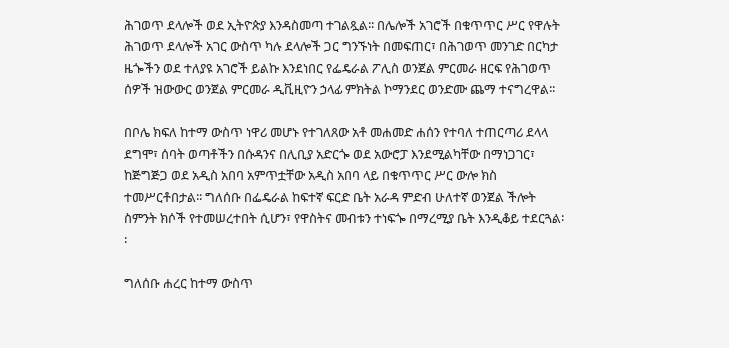ሕገወጥ ደላሎች ወደ ኢትዮጵያ እንዳስመጣ ተገልጿል፡፡ በሌሎች አገሮች በቁጥጥር ሥር የዋሉት ሕገወጥ ደላሎች አገር ውስጥ ካሉ ደላሎች ጋር ግንኙነት በመፍጠር፣ በሕገወጥ መንገድ በርካታ ዜጐችን ወደ ተለያዩ አገሮች ይልኩ እንደነበር የፌዴራል ፖሊስ ወንጀል ምርመራ ዘርፍ የሕገወጥ ሰዎች ዝውውር ወንጀል ምርመራ ዲቪዚዮን ኃላፊ ምክትል ኮማንደር ወንድሙ ጨማ ተናግረዋል፡፡

በቦሌ ክፍለ ከተማ ውስጥ ነዋሪ መሆኑ የተገለጸው አቶ መሐመድ ሐሰን የተባለ ተጠርጣሪ ደላላ ደግሞ፣ ሰባት ወጣቶችን በሱዳንና በሊቢያ አድርጐ ወደ አውሮፓ እንደሚልካቸው በማነጋገር፣ ከጅግጅጋ ወደ አዲስ አበባ አምጥቷቸው አዲስ አበባ ላይ በቁጥጥር ሥር ውሎ ክስ ተመሥርቶበታል፡፡ ግለሰቡ በፌዴራል ከፍተኛ ፍርድ ቤት አራዳ ምድብ ሁለተኛ ወንጀል ችሎት ስምንት ክሶች የተመሠረተበት ሲሆን፣ የዋስትና መብቱን ተነፍጐ በማረሚያ ቤት እንዲቆይ ተደርጓል፡፡

ግለሰቡ ሐረር ከተማ ውስጥ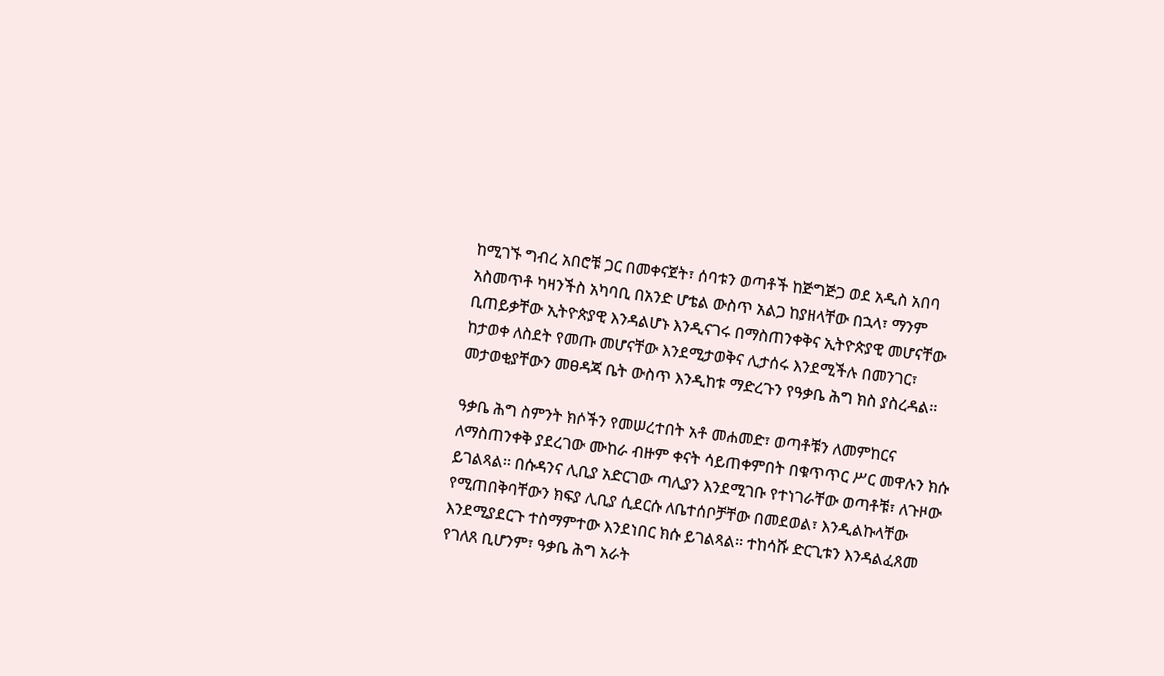ከሚገኙ ግብረ አበሮቹ ጋር በመቀናጀት፣ ሰባቱን ወጣቶች ከጅግጅጋ ወደ አዲስ አበባ አስመጥቶ ካዛንችስ አካባቢ በአንድ ሆቴል ውስጥ አልጋ ከያዘላቸው በኋላ፣ ማንም ቢጠይቃቸው ኢትዮጵያዊ እንዳልሆኑ እንዲናገሩ በማስጠንቀቅና ኢትዮጵያዊ መሆናቸው ከታወቀ ለስደት የመጡ መሆናቸው እንደሚታወቅና ሊታሰሩ እንደሚችሉ በመንገር፣ መታወቂያቸውን መፀዳጃ ቤት ውስጥ እንዲከቱ ማድረጉን የዓቃቤ ሕግ ክስ ያስረዳል፡፡

ዓቃቤ ሕግ ስምንት ክሶችን የመሠረተበት አቶ መሐመድ፣ ወጣቶቹን ለመምከርና ለማስጠንቀቅ ያደረገው ሙከራ ብዙም ቀናት ሳይጠቀምበት በቁጥጥር ሥር መዋሉን ክሱ ይገልጻል፡፡ በሱዳንና ሊቢያ አድርገው ጣሊያን እንደሚገቡ የተነገራቸው ወጣቶቹ፣ ለጉዞው የሚጠበቅባቸውን ክፍያ ሊቢያ ሲደርሱ ለቤተሰቦቻቸው በመደወል፣ እንዲልኩላቸው እንደሚያደርጉ ተስማምተው እንደነበር ክሱ ይገልጻል፡፡ ተከሳሹ ድርጊቱን እንዳልፈጸመ የገለጸ ቢሆንም፣ ዓቃቤ ሕግ አራት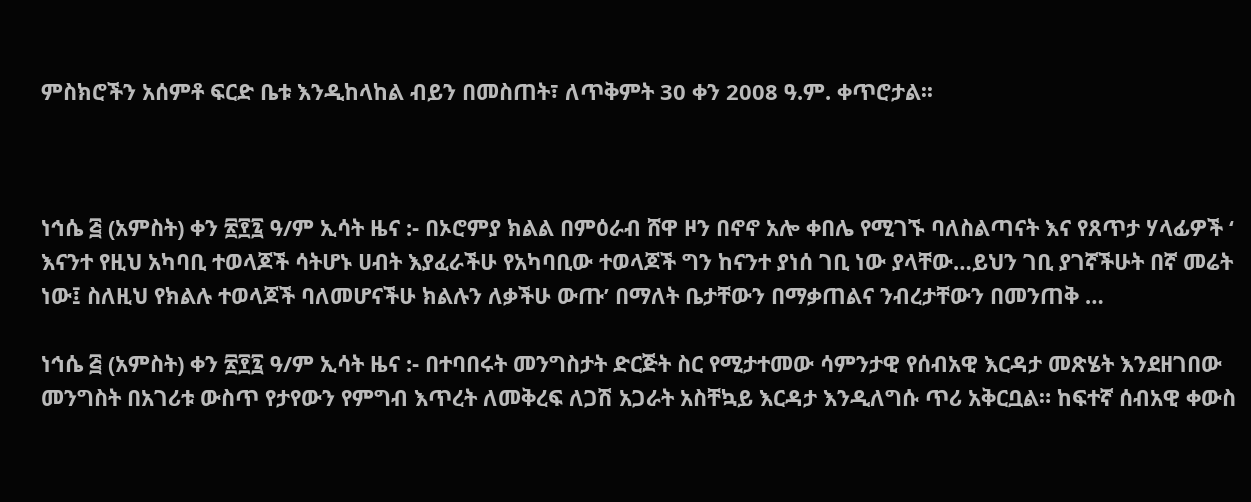ምስክሮችን አሰምቶ ፍርድ ቤቱ እንዲከላከል ብይን በመስጠት፣ ለጥቅምት 30 ቀን 2008 ዓ.ም. ቀጥሮታል፡፡



ነኅሴ ፭ (አምስት) ቀን ፳፻፯ ዓ/ም ኢሳት ዜና :- በኦሮምያ ክልል በምዕራብ ሸዋ ዞን በኖኖ አሎ ቀበሌ የሚገኙ ባለስልጣናት እና የጸጥታ ሃላፊዎች ‘ እናንተ የዚህ አካባቢ ተወላጆች ሳትሆኑ ሀብት እያፈራችሁ የአካባቢው ተወላጆች ግን ከናንተ ያነሰ ገቢ ነው ያላቸው…ይህን ገቢ ያገኛችሁት በኛ መሬት ነው፤ ስለዚህ የክልሉ ተወላጆች ባለመሆናችሁ ክልሉን ለቃችሁ ውጡ’ በማለት ቤታቸውን በማቃጠልና ንብረታቸውን በመንጠቅ …

ነኅሴ ፭ (አምስት) ቀን ፳፻፯ ዓ/ም ኢሳት ዜና :- በተባበሩት መንግስታት ድርጅት ስር የሚታተመው ሳምንታዊ የሰብአዊ እርዳታ መጽሄት እንደዘገበው መንግስት በአገሪቱ ውስጥ የታየውን የምግብ እጥረት ለመቅረፍ ለጋሽ አጋራት አስቸኳይ እርዳታ እንዲለግሱ ጥሪ አቅርቧል። ከፍተኛ ሰብአዊ ቀውስ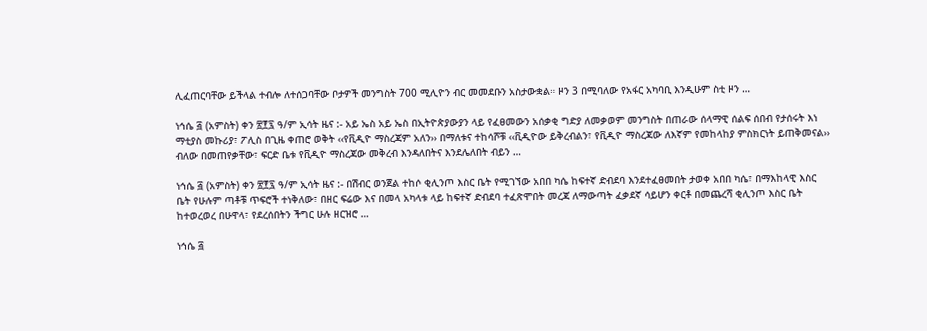ሊፈጠርባቸው ይችላል ተብሎ ለተሰጋባቸው ቦታዎች መንግስት 700 ሚሊዮን ብር መመደቡን አስታውቋል። ዞን 3 በሚባለው የአፋር አካባቢ እንዲሁም ስቲ ዞን …

ነኅሴ ፭ (አምስት) ቀን ፳፻፯ ዓ/ም ኢሳት ዜና :- አይ ኤስ አይ ኤስ በኢትዮጵያውያን ላይ የፈፀመውን አሰቃቂ ግድያ ለመቃወም መንግስት በጠራው ሰላማዊ ሰልፍ ሰበብ የታሰሩት እነ ማቲያስ መኩሪያ፣ ፖሊስ በጊዜ ቀጠሮ ወቅት ‹‹የቪዲዮ ማስረጃም አለን›› በማለቱና ተከሳሾቹ ‹‹ቪዲዮው ይቅረብልን፣ የቪዲዮ ማስረጃው ለእኛም የመከላከያ ምስክርነት ይጠቅመናል›› ብለው በመጠየቃቸው፣ ፍርድ ቤቱ የቪዲዮ ማስረጃው መቅረብ እንዳለበትና እንደሌለበት ብይን …

ነኅሴ ፭ (አምስት) ቀን ፳፻፯ ዓ/ም ኢሳት ዜና :- በሽብር ወንጀል ተከሶ ቂሊንጦ እስር ቤት የሚገኘው አበበ ካሴ ከፍተኛ ድብደባ እንደተፈፀመበት ታወቀ አበበ ካሴ፣ በማእከላዊ እስር ቤት የሁሉም ጣቶቹ ጥፍሮች ተነቅለው፣ በዘር ፍሬው እና በመላ አካላቱ ላይ ከፍተኛ ድብደባ ተፈጽሞበት መረጃ ለማውጣት ፈቃደኛ ሳይሆን ቀርቶ በመጨረሻ ቂሊንጦ እስር ቤት ከተወረወረ በሁዋላ፣ የደረሰበትን ችግር ሁሉ ዘርዝሮ …

ነኅሴ ፭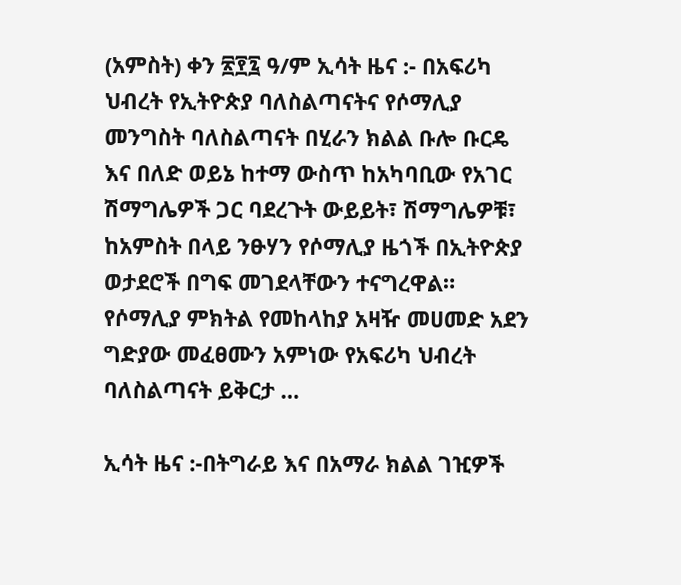(አምስት) ቀን ፳፻፯ ዓ/ም ኢሳት ዜና :- በአፍሪካ ህብረት የኢትዮጵያ ባለስልጣናትና የሶማሊያ መንግስት ባለስልጣናት በሂራን ክልል ቡሎ ቡርዴ እና በለድ ወይኔ ከተማ ውስጥ ከአካባቢው የአገር ሽማግሌዎች ጋር ባደረጉት ውይይት፣ ሽማግሌዎቹ፣ ከአምስት በላይ ንፁሃን የሶማሊያ ዜጎች በኢትዮጵያ ወታደሮች በግፍ መገደላቸውን ተናግረዋል። የሶማሊያ ምክትል የመከላከያ አዛዥ መሀመድ አደን ግድያው መፈፀሙን አምነው የአፍሪካ ህብረት ባለስልጣናት ይቅርታ …

ኢሳት ዜና :-በትግራይ እና በአማራ ክልል ገዢዎች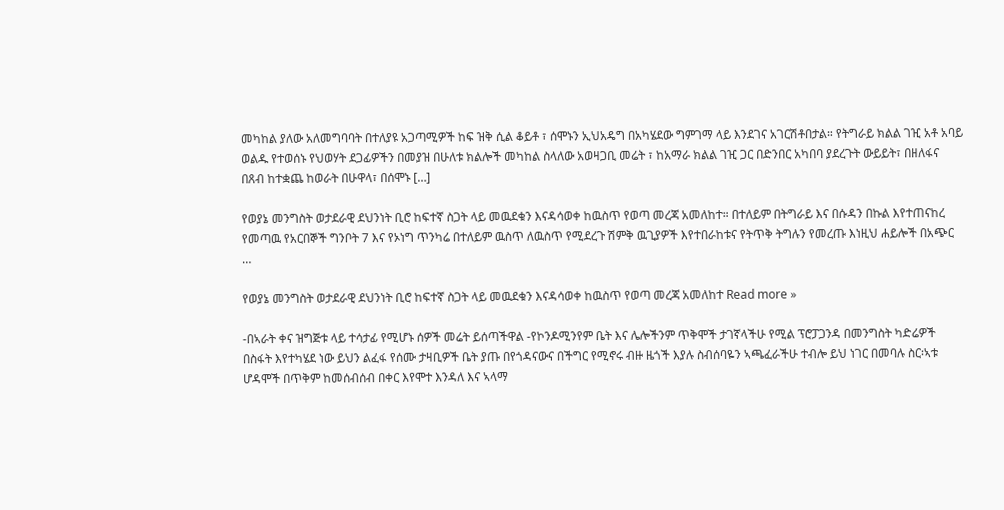መካከል ያለው አለመግባባት በተለያዩ አጋጣሚዎች ከፍ ዝቅ ሲል ቆይቶ ፣ ሰሞኑን ኢህአዴግ በአካሄደው ግምገማ ላይ እንደገና አገርሽቶበታል። የትግራይ ክልል ገዢ አቶ አባይ ወልዱ የተወሰኑ የህወሃት ደጋፊዎችን በመያዝ በሁለቱ ክልሎች መካከል ስላለው አወዛጋቢ መሬት ፣ ከአማራ ክልል ገዢ ጋር በድንበር አካበባ ያደረጉት ውይይት፣ በዘለፋና በጸብ ከተቋጨ ከወራት በሁዋላ፣ በሰሞኑ […]

የወያኔ መንግስት ወታደራዊ ደህንነት ቢሮ ከፍተኛ ስጋት ላይ መዉደቁን እናዳሳወቀ ከዉስጥ የወጣ መረጃ አመለከተ። በተለይም በትግራይ እና በሱዳን በኩል እየተጠናከረ የመጣዉ የአርበኞች ግንቦት 7 እና የኦነግ ጥንካሬ በተለይም ዉስጥ ለዉስጥ የሚደረጉ ሽምቅ ዉጊያዎች እየተበራከቱና የትጥቅ ትግሉን የመረጡ እነዚህ ሐይሎች በአጭር …

የወያኔ መንግስት ወታደራዊ ደህንነት ቢሮ ከፍተኛ ስጋት ላይ መዉደቁን እናዳሳወቀ ከዉስጥ የወጣ መረጃ አመለከተ Read more »

-በኣራት ቀና ዝግጅቱ ላይ ተሳታፊ የሚሆኑ ሰዎች መሬት ይሰጣችዋል -የኮንዶሚንየም ቤት እና ሌሎችንም ጥቅሞች ታገኛላችሁ የሚል ፕሮፓጋንዳ በመንግስት ካድሬዎች በስፋት እየተካሄደ ነው ይህን ልፈፋ የሰሙ ታዛቢዎች ቤት ያጡ በየጎዳናውና በችግር የሚኖሩ ብዙ ዜጎች እያሉ ስብሰባዬን ኣጫፈራችሁ ተብሎ ይህ ነገር በመባሉ ስር፡ኣቱ ሆዳሞች በጥቅም ከመሰብሰብ በቀር እየሞተ እንዳለ እና ኣላማ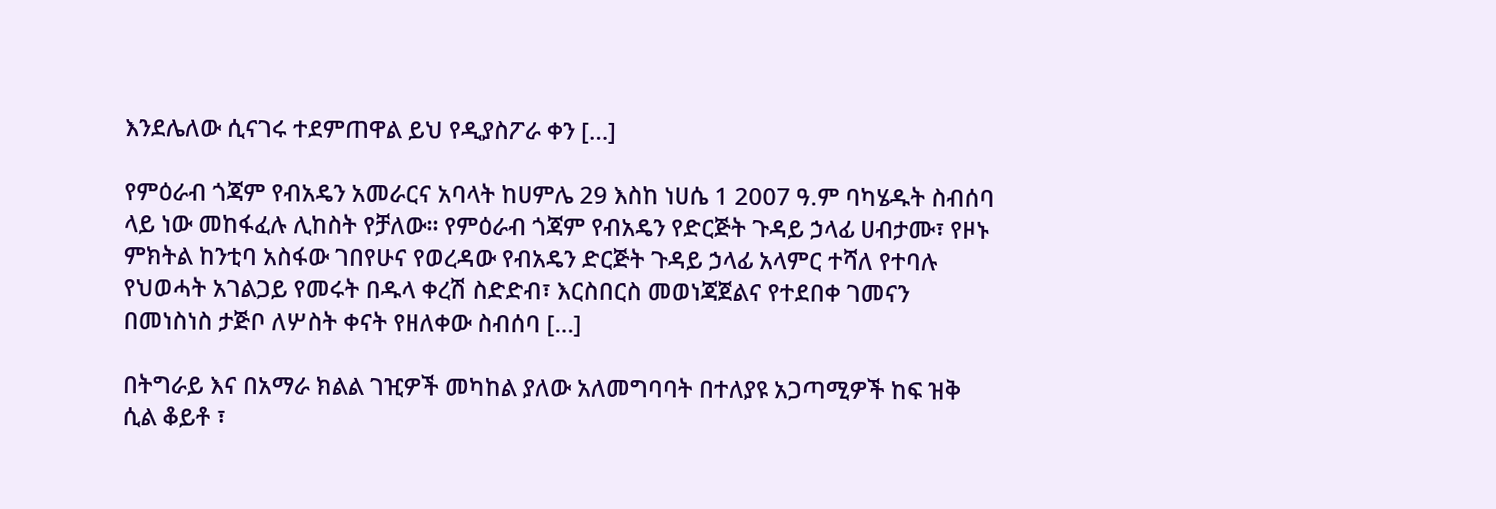እንደሌለው ሲናገሩ ተደምጠዋል ይህ የዲያስፖራ ቀን […]

የምዕራብ ጎጃም የብአዴን አመራርና አባላት ከሀምሌ 29 እስከ ነሀሴ 1 2007 ዓ.ም ባካሄዱት ስብሰባ ላይ ነው መከፋፈሉ ሊከስት የቻለው፡፡ የምዕራብ ጎጃም የብአዴን የድርጅት ጉዳይ ኃላፊ ሀብታሙ፣ የዞኑ ምክትል ከንቲባ አስፋው ገበየሁና የወረዳው የብአዴን ድርጅት ጉዳይ ኃላፊ አላምር ተሻለ የተባሉ የህወሓት አገልጋይ የመሩት በዱላ ቀረሽ ስድድብ፣ እርስበርስ መወነጃጀልና የተደበቀ ገመናን በመነስነስ ታጅቦ ለሦስት ቀናት የዘለቀው ስብሰባ […]

በትግራይ እና በአማራ ክልል ገዢዎች መካከል ያለው አለመግባባት በተለያዩ አጋጣሚዎች ከፍ ዝቅ ሲል ቆይቶ ፣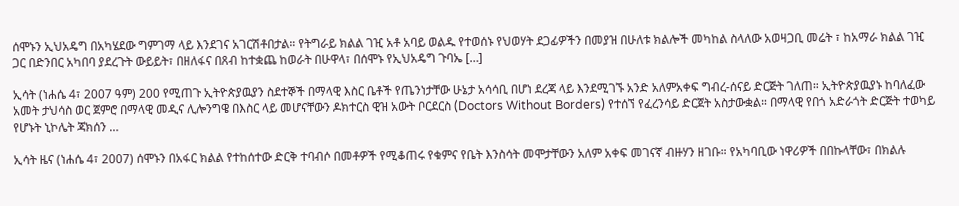ሰሞኑን ኢህአዴግ በአካሄደው ግምገማ ላይ እንደገና አገርሽቶበታል። የትግራይ ክልል ገዢ አቶ አባይ ወልዱ የተወሰኑ የህወሃት ደጋፊዎችን በመያዝ በሁለቱ ክልሎች መካከል ስላለው አወዛጋቢ መሬት ፣ ከአማራ ክልል ገዢ ጋር በድንበር አካበባ ያደረጉት ውይይት፣ በዘለፋና በጸብ ከተቋጨ ከወራት በሁዋላ፣ በሰሞኑ የኢህአዴግ ጉባኤ […]

ኢሳት (ነሐሴ 4፣ 2007 ዓም) 200 የሚጠጉ ኢትዮጵያዉያን ስደተኞች በማላዊ እስር ቤቶች የጤንነታቸው ሁኔታ አሳሳቢ በሆነ ደረጃ ላይ እንደሚገኙ አንድ አለምአቀፍ ግብረ-ሰናይ ድርጅት ገለጠ። ኢትዮጵያዉያኑ ከባለፈው አመት ታህሳስ ወር ጀምሮ በማላዊ መዲና ሊሎንግዌ በእስር ላይ መሆናቸውን ዶክተርስ ዊዝ አውት ቦርደርስ (Doctors Without Borders) የተሰኘ የፈረንሳይ ድርጀት አስታውቋል። በማላዊ የበጎ አድራጎት ድርጅት ተወካይ የሆኑት ኒኮሌት ጃክሰን …

ኢሳት ዜና (ነሐሴ 4፣ 2007) ሰሞኑን በአፋር ክልል የተከሰተው ድርቅ ተባብሶ በመቶዎች የሚቆጠሩ የቁምና የቤት እንስሳት መሞታቸውን አለም አቀፍ መገናኛ ብዙሃን ዘገቡ። የአካባቢው ነዋሪዎች በበኩላቸው፣ በክልሉ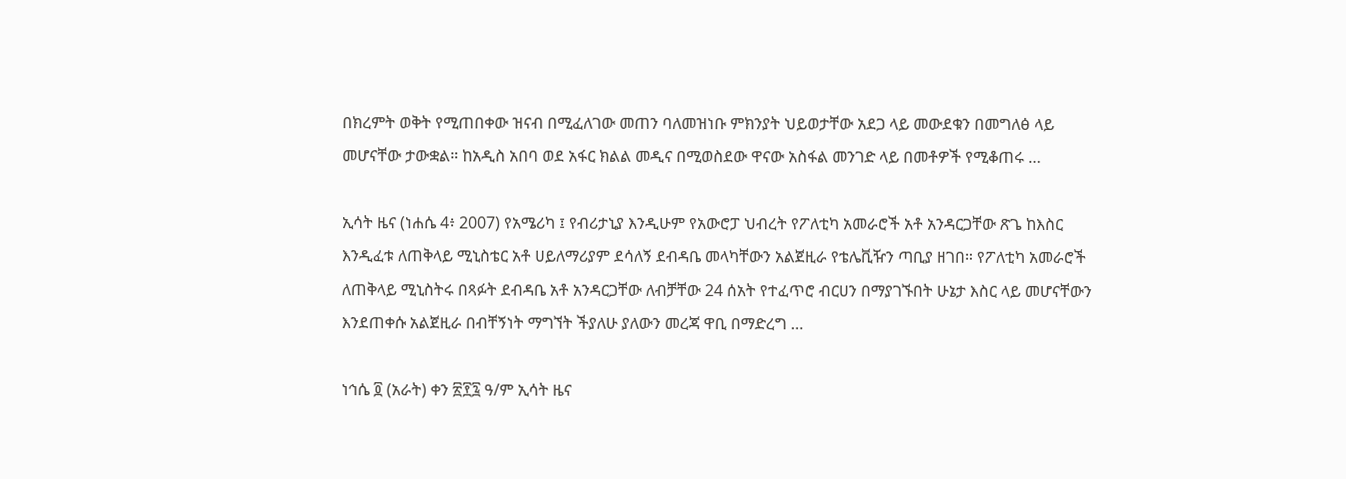በክረምት ወቅት የሚጠበቀው ዝናብ በሚፈለገው መጠን ባለመዝነቡ ምክንያት ህይወታቸው አደጋ ላይ መውደቁን በመግለፅ ላይ መሆናቸው ታውቋል። ከአዲስ አበባ ወደ አፋር ክልል መዲና በሚወስደው ዋናው አስፋል መንገድ ላይ በመቶዎች የሚቆጠሩ …

ኢሳት ዜና (ነሐሴ 4፥ 2007) የአሜሪካ ፤ የብሪታኒያ እንዲሁም የአውሮፓ ህብረት የፖለቲካ አመራሮች አቶ አንዳርጋቸው ጽጌ ከእስር እንዲፈቱ ለጠቅላይ ሚኒስቴር አቶ ሀይለማሪያም ደሳለኝ ደብዳቤ መላካቸውን አልጀዚራ የቴሌቪዥን ጣቢያ ዘገበ። የፖለቲካ አመራሮች ለጠቅላይ ሚኒስትሩ በጻፉት ደብዳቤ አቶ አንዳርጋቸው ለብቻቸው 24 ሰአት የተፈጥሮ ብርሀን በማያገኙበት ሁኔታ እስር ላይ መሆናቸውን እንደጠቀሱ አልጀዚራ በብቸኝነት ማግኘት ችያለሁ ያለውን መረጃ ዋቢ በማድረግ …

ነኅሴ ፬ (አራት) ቀን ፳፻፯ ዓ/ም ኢሳት ዜና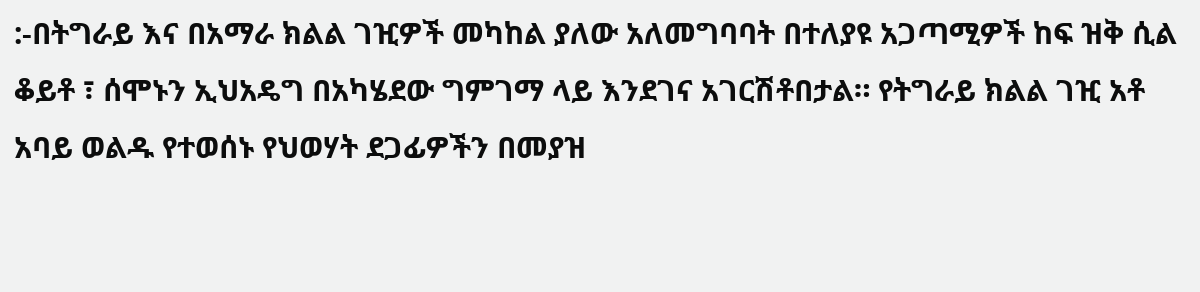:-በትግራይ እና በአማራ ክልል ገዢዎች መካከል ያለው አለመግባባት በተለያዩ አጋጣሚዎች ከፍ ዝቅ ሲል ቆይቶ ፣ ሰሞኑን ኢህአዴግ በአካሄደው ግምገማ ላይ እንደገና አገርሽቶበታል። የትግራይ ክልል ገዢ አቶ አባይ ወልዱ የተወሰኑ የህወሃት ደጋፊዎችን በመያዝ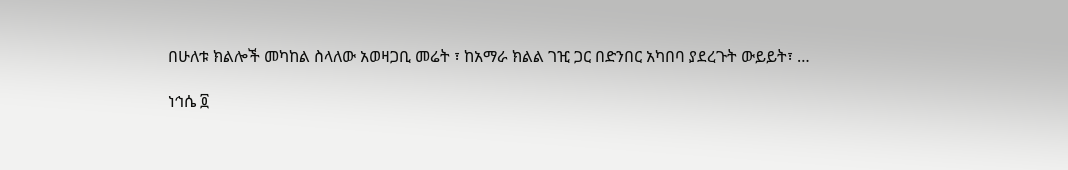በሁለቱ ክልሎች መካከል ስላለው አወዛጋቢ መሬት ፣ ከአማራ ክልል ገዢ ጋር በድንበር አካበባ ያደረጉት ውይይት፣ …

ነኅሴ ፬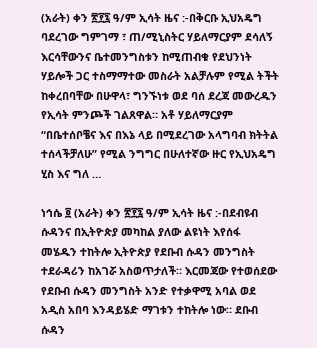(አራት) ቀን ፳፻፯ ዓ/ም ኢሳት ዜና :-በቅርቡ ኢህአዴግ ባደረገው ግምገማ ፣ ጠ/ሚኒስትር ሃይለማርያም ደሳለኝ እርሳቸውንና ቤተመንግስቱን ከሚጠብቁ የደህንነት ሃይሎች ጋር ተስማማተው መስራት አልቻሉም የሚል ትችት ከቀረበባቸው በሁዋላ፣ ግንኙነቱ ወደ ባሰ ደረጃ መውረዱን የኢሳት ምንጮች ገልጸዋል። አቶ ሃይለማርያም “በቤተሰቦቼና እና በእኔ ላይ በሚደረገው አላግባብ ክትትል ተሰላችቻለሁ” የሚል ንግግር በሁለተኛው ዙር የኢህአዴግ ሂስ እና ግለ …

ነኅሴ ፬ (አራት) ቀን ፳፻፯ ዓ/ም ኢሳት ዜና :-በደብዩብ ሱዳንና በኢትዮጵያ መካከል ያለው ልዩነት እየሰፋ መሄዱን ተከትሎ ኢትዮጵያ የደቡብ ሱዳን መንግስት ተደራዳሪን ከአገሯ አስወጥታለች። እርመጃው የተወሰደው የደቡብ ሱዳን መንግስት አንድ የተቃዋሚ አባል ወደ አዲስ አበባ እንዳይሄድ ማገቱን ተከትሎ ነው። ደቡብ ሱዳን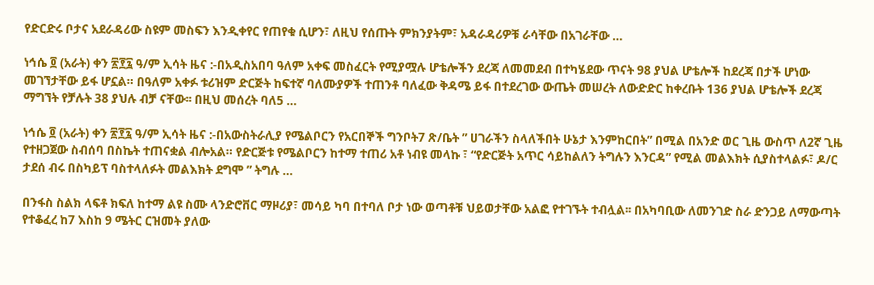የድርድሩ ቦታና አደራዳሪው ስዩም መስፍን እንዲቀየር የጠየቁ ሲሆን፣ ለዚህ የሰጡት ምክንያትም፣ አዳራዳሪዎቹ ራሳቸው በአገራቸው …

ነኅሴ ፬ (አራት) ቀን ፳፻፯ ዓ/ም ኢሳት ዜና :-በአዲስአበባ ዓለም አቀፍ መስፈርት የሚያሟሉ ሆቴሎችን ደረጃ ለመመደብ በተካሄደው ጥናት 98 ያህል ሆቴሎች ከደረጃ በታች ሆነው መገኘታቸው ይፋ ሆኗል። በዓለም አቀፉ ቱሪዝም ድርጅት ከፍተኛ ባለሙያዎች ተጠንቶ ባለፈው ቅዳሜ ይፋ በተደረገው ውጤት መሠረት ለውድድር ከቀረቡት 136 ያህል ሆቴሎች ደረጃ ማግኘት የቻሉት 38 ያህሉ ብቻ ናቸው፡፡ በዚህ መሰረት ባለ5 …

ነኅሴ ፬ (አራት) ቀን ፳፻፯ ዓ/ም ኢሳት ዜና :-በአውስትራሊያ የሜልቦርን የአርበኞች ግንቦት7 ጽ/ቤት ” ሀገራችን ስላለችበት ሁኔታ እንምከርበት” በሚል በአንድ ወር ጊዜ ውስጥ ለ2ኛ ጊዜ የተዘጋጀው ስብሰባ በስኬት ተጠናቋል ብሎአል። የድርጅቱ የሜልቦርን ከተማ ተጠሪ አቶ ነብዩ መላኩ ፣ “የድርጅት አጥር ሳይከልለን ትግሉን እንርዳ” የሚል መልእክት ሲያስተላልፉ፣ ዶ/ር ታደሰ ብሩ በስካይፕ ባስተላለፉት መልእክት ደግሞ ” ትግሉ …

በንፋስ ስልክ ላፍቶ ክፍለ ከተማ ልዩ ስሙ ላንድሮቨር ማዞሪያ፣ መሳይ ካባ በተባለ ቦታ ነው ወጣቶቹ ህይወታቸው አልፎ የተገኙት ተብሏል፡፡ በአካባቢው ለመንገድ ስራ ድንጋይ ለማውጣት የተቆፈረ ከ7 እስከ 9 ሜትር ርዝመት ያለው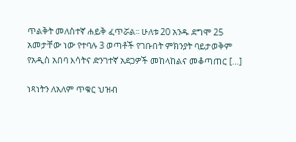ጥልቅት መለስተኛ ሐይቅ ፈጥሯል፡፡ ሁለቱ 20 አንዱ ደግሞ 25 አመታቸው ነው የተባሉ 3 ወጣቶች የገቡበት ምክንያት ባይታወቅም የአዲስ አበባ እሳትና ድንገተኛ አደጋዎች መከላከልና መቆጣጠር […]

ነጻነትን ለአለም ጥቁር ህዝብ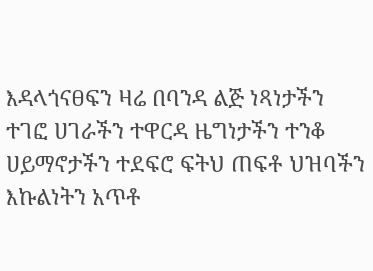እዳላጎናፀፍን ዛሬ በባንዳ ልጅ ነጻነታችን ተገፎ ሀገራችን ተዋርዳ ዜግነታችን ተንቆ ሀይማኖታችን ተደፍሮ ፍትህ ጠፍቶ ህዝባችን እኩልነትን አጥቶ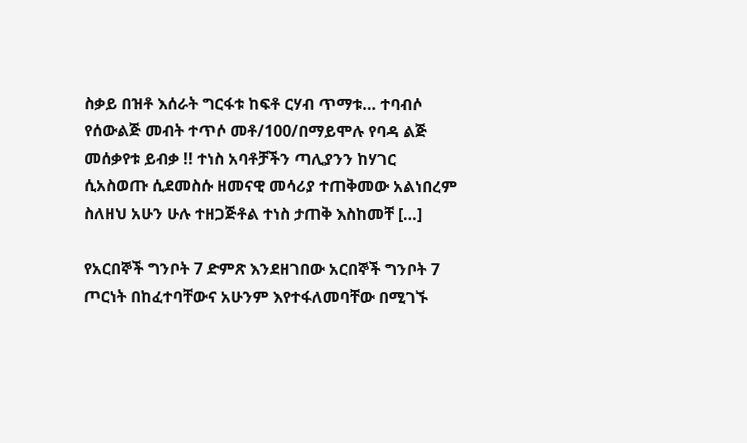ስቃይ በዝቶ እሰራት ግርፋቱ ከፍቶ ርሃብ ጥማቱ… ተባብሶ የሰውልጅ መብት ተጥሶ መቶ/100/በማይሞሉ የባዳ ልጅ መሰቃየቱ ይብቃ !! ተነስ አባቶቻችን ጣሊያንን ከሃገር ሲአስወጡ ሲደመስሱ ዘመናዊ መሳሪያ ተጠቅመው አልነበረም ስለዘህ አሁን ሁሉ ተዘጋጅቶል ተነስ ታጠቅ እስከመቸ […]

የአርበኞች ግንቦት 7 ድምጽ እንደዘገበው አርበኞች ግንቦት 7 ጦርነት በከፈተባቸውና አሁንም እየተፋለመባቸው በሚገኙ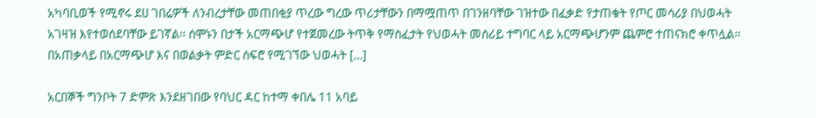አካባቢወች የሚኖሩ ደሀ ገበሬዎች ለንብረታቸው መጠበቂያ ጥረው ግረው ጥሪታቸውን በማሟጠጥ በገንዘባቸው ገዝተው በፈቃድ የታጠቁት የጦር መሳሪያ በህወሓት አገዛዝ እየተወሰደባቸው ይገኛል፡፡ ሰሞኑን በታች አርማጭሆ የተጀመረው ትጥቅ የማስፈታት የህወሓት መሰሪይ ተግባር ላይ አርማጭሆንም ጨምሮ ተጠናክሮ ቀጥሏል፡፡ በአጠቃላይ በአርማጭሆ እና በወልቃት ምድር ሰፍሮ የሚገኘው ህወሓት […]

አርበኞች ግንቦት 7 ድምጽ እንደዘገበው የባህር ዳር ከተማ ቀበሌ 11 አባይ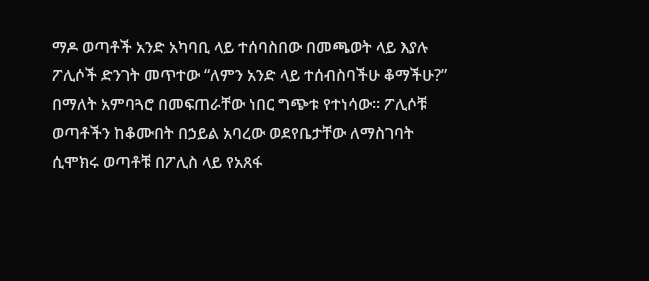ማዶ ወጣቶች አንድ አካባቢ ላይ ተሰባስበው በመጫወት ላይ እያሉ ፖሊሶች ድንገት መጥተው “ለምን አንድ ላይ ተሰብስባችሁ ቆማችሁ?” በማለት አምባጓሮ በመፍጠራቸው ነበር ግጭቱ የተነሳው፡፡ ፖሊሶቹ ወጣቶችን ከቆሙበት በኃይል አባረው ወደየቤታቸው ለማስገባት ሲሞክሩ ወጣቶቹ በፖሊስ ላይ የአጸፋ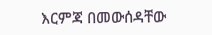እርምጃ በመውሰዳቸው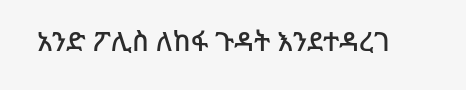አንድ ፖሊስ ለከፋ ጉዳት እንደተዳረገ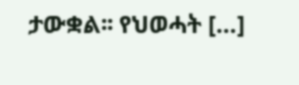ታውቋል፡፡ የህወሓት […]